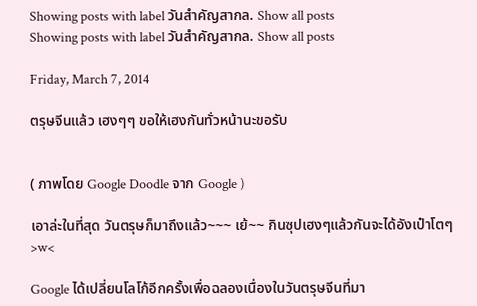Showing posts with label วันสำคัญสากล. Show all posts
Showing posts with label วันสำคัญสากล. Show all posts

Friday, March 7, 2014

ตรุษจีนแล้ว เฮงๆๆ ขอให้เฮงกันทั่วหน้านะขอรับ


( ภาพโดย Google Doodle จาก Google )

เอาล่ะในที่สุด วันตรุษก็มาถึงแล้ว~~~ เย้~~ กินซุปเฮงๆแล้วกันจะได้อังเป๋าโตๆ >w<

Google ได้เปลี่ยนโลโก้อีกครั้งเพื่อฉลองเนื่องในวันตรุษจีนที่มา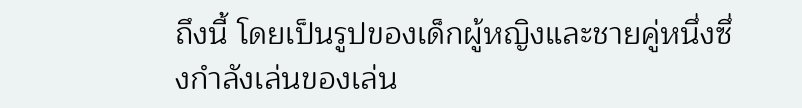ถึงนี้ โดยเป็นรูปของเด็กผู้หญิงและชายคู่หนึ่งซึ่งกำลังเล่นของเล่น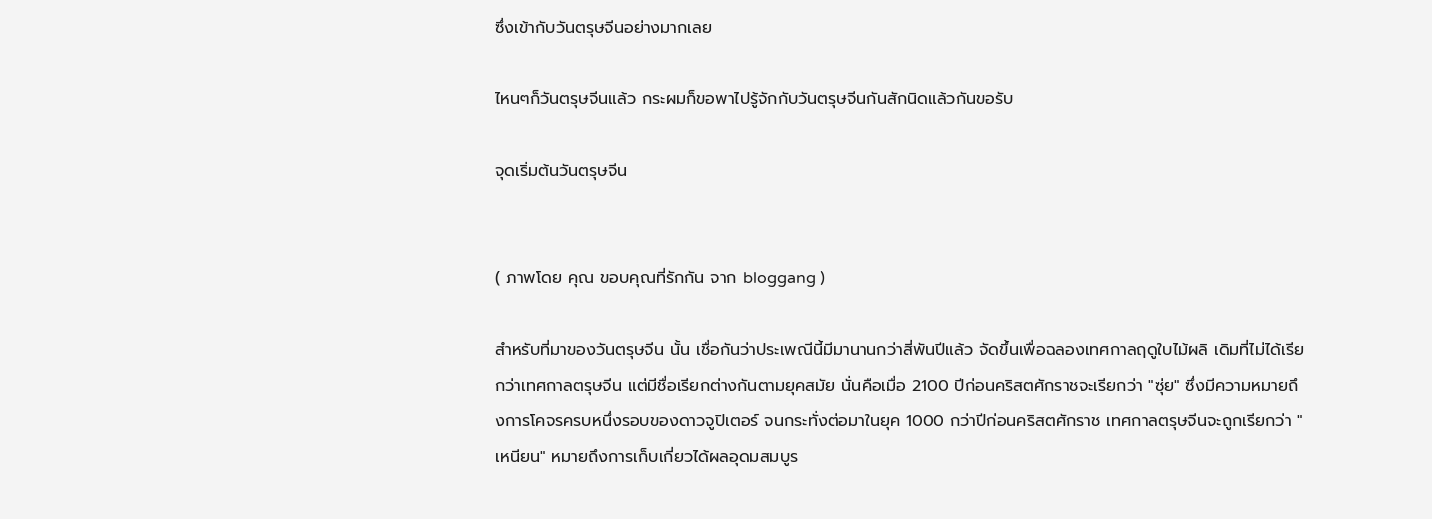ซึ่งเข้ากับวันตรุษจีนอย่างมากเลย

ไหนๆก็วันตรุษจีนแล้ว กระผมก็ขอพาไปรู้จักกับวันตรุษจีนกันสักนิดแล้วกันขอรับ

จุดเริ่มต้นวันตรุษจีน


( ภาพโดย คุณ ขอบคุณที่รักกัน จาก bloggang )

สำหรับที่มาของวันตรุษจีน นั้น เชื่อกันว่าประเพณีนี้มีมานานกว่าสี่พันปีแล้ว จัดขึ้นเพื่อฉลองเทศกาลฤดูใบไม้ผลิ เดิมที่ไม่ได้เรียกว่าเทศกาลตรุษจีน แต่มีชื่อเรียกต่างกันตามยุคสมัย นั่นคือเมื่อ 2100 ปีก่อนคริสตศักราชจะเรียกว่า "ซุ่ย" ซึ่งมีความหมายถึงการโคจรครบหนึ่งรอบของดาวจูปิเตอร์ จนกระทั่งต่อมาในยุค 1000 กว่าปีก่อนคริสตศักราช เทศกาลตรุษจีนจะถูกเรียกว่า "เหนียน" หมายถึงการเก็บเกี่ยวได้ผลอุดมสมบูร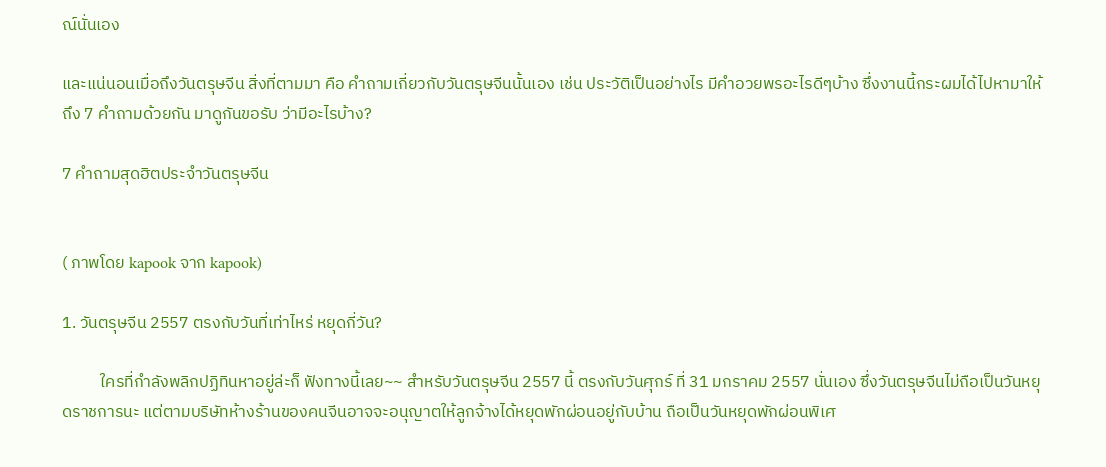ณ์นั่นเอง

และแน่นอนเมื่อถึงวันตรุษจีน สิ่งที่ตามมา คือ คำถามเกี่ยวกับวันตรุษจีนนั้นเอง เช่น ประวัติเป็นอย่างไร มีคำอวยพรอะไรดีๆบ้าง ซึ่งงานนี้กระผมได้ไปหามาให้ถึง 7 คำถามด้วยกัน มาดูกันขอรับ ว่ามีอะไรบ้าง?

7 คำถามสุดฮิตประจำวันตรุษจีน


( ภาพโดย kapook จาก kapook)

1. วันตรุษจีน 2557 ตรงกับวันที่เท่าไหร่ หยุดกี่วัน?

          ใครที่กำลังพลิกปฏิทินหาอยู่ล่ะก็ ฟังทางนี้เลย~~ สำหรับวันตรุษจีน 2557 นี้ ตรงกับวันศุกร์ ที่ 31 มกราคม 2557 นั่นเอง ซึ่งวันตรุษจีนไม่ถือเป็นวันหยุดราชการนะ แต่ตามบริษัทห้างร้านของคนจีนอาจจะอนุญาตให้ลูกจ้างได้หยุดพักผ่อนอยู่กับบ้าน ถือเป็นวันหยุดพักผ่อนพิเศ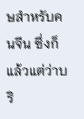ษสำหรับคนจีน ซึ่งก็แล้วแต่ว่าบริ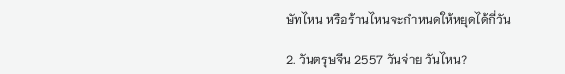ษัทไหน หรือร้านไหนจะกำหนดให้หยุดได้กี่วัน

2. วันตรุษจีน 2557 วันจ่าย วันไหน?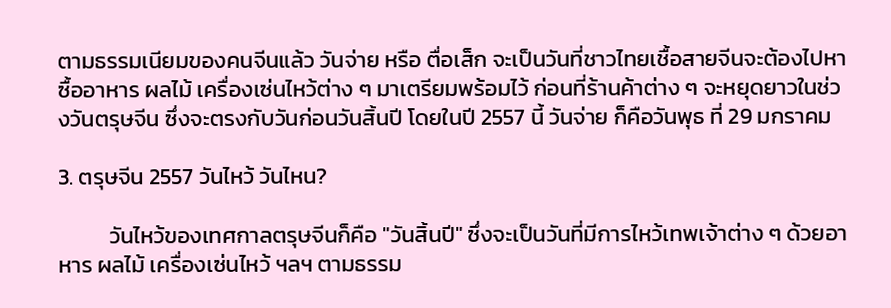ตามธรรมเนียมของคนจีนแล้ว วันจ่าย หรือ ตื่อเส็ก จะเป็นวันที่ชาวไทยเชื้อสายจีนจะต้องไปหาซื้ออาหาร ผลไม้ เครื่องเซ่นไหว้ต่าง ๆ มาเตรียมพร้อมไว้ ก่อนที่ร้านค้าต่าง ๆ จะหยุดยาวในช่วงวันตรุษจีน ซึ่งจะตรงกับวันก่อนวันสิ้นปี โดยในปี 2557 นี้ วันจ่าย ก็คือวันพุธ ที่ 29 มกราคม

3. ตรุษจีน 2557 วันไหว้ วันไหน?

          วันไหว้ของเทศกาลตรุษจีนก็คือ "วันสิ้นปี" ซึ่งจะเป็นวันที่มีการไหว้เทพเจ้าต่าง ๆ ด้วยอาหาร ผลไม้ เครื่องเซ่นไหว้ ฯลฯ ตามธรรม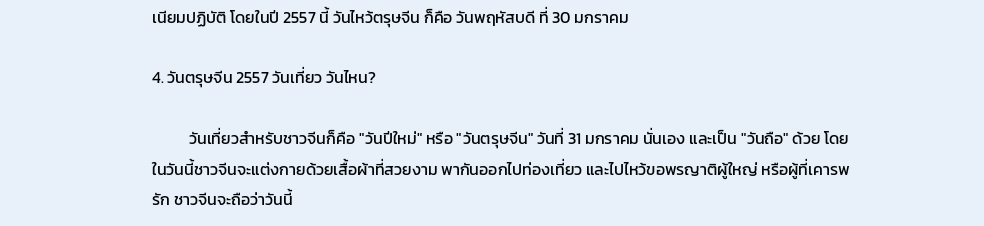เนียมปฏิบัติ โดยในปี 2557 นี้ วันไหว้ตรุษจีน ก็คือ วันพฤหัสบดี ที่ 30 มกราคม

4. วันตรุษจีน 2557 วันเที่ยว วันไหน?

          วันเที่ยวสำหรับชาวจีนก็คือ "วันปีใหม่" หรือ "วันตรุษจีน" วันที่ 31 มกราคม นั่นเอง และเป็น "วันถือ" ด้วย โดยในวันนี้ชาวจีนจะแต่งกายด้วยเสื้อผ้าที่สวยงาม พากันออกไปท่องเที่ยว และไปไหว้ขอพรญาติผู้ใหญ่ หรือผู้ที่เคารพรัก ชาวจีนจะถือว่าวันนี้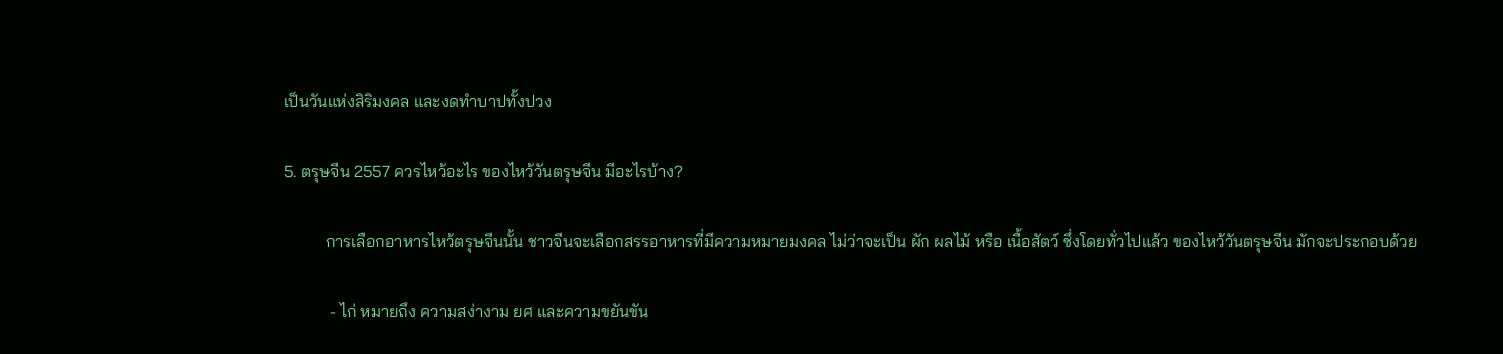เป็นวันแห่งสิริมงคล และงดทำบาปทั้งปวง

5. ตรุษจีน 2557 ควรไหว้อะไร ของไหว้วันตรุษจีน มีอะไรบ้าง?

          การเลือกอาหารไหว้ตรุษจีนนั้น ชาวจีนจะเลือกสรรอาหารที่มีความหมายมงคล ไม่ว่าจะเป็น ผัก ผลไม้ หรือ เนื้อสัตว์ ซึ่งโดยทั่วไปแล้ว ของไหว้วันตรุษจีน มักจะประกอบด้วย

           - ไก่ หมายถึง ความสง่างาม ยศ และความขยันขัน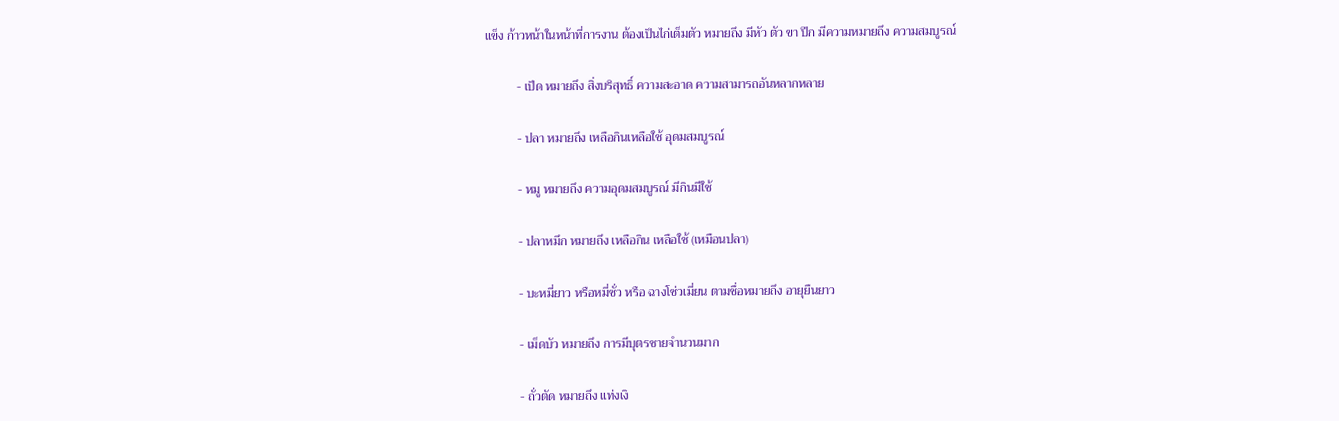แข็ง ก้าวหน้าในหน้าที่การงาน ต้องเป็นไก่เต็มตัว หมายถึง มีหัว ตัว ขา ปีก มีความหมายถึง ความสมบูรณ์

          - เป็ด หมายถึง สิ่งบริสุทธิ์ ความสะอาด ความสามารถอันหลากหลาย

          - ปลา หมายถึง เหลือกินเหลือใช้ อุดมสมบูรณ์

          - หมู หมายถึง ความอุดมสมบูรณ์ มีกินมีใช้

          - ปลาหมึก หมายถึง เหลือกิน เหลือใช้ (เหมือนปลา)

          - บะหมี่ยาว หรือหมี่ซั่ว หรือ ฉางโซ่วเมี่ยน ตามชื่อหมายถึง อายุยืนยาว

          - เม็ดบัว หมายถึง การมีบุตรชายจำนวนมาก

          - ถั่วตัด หมายถึง แท่งเงิ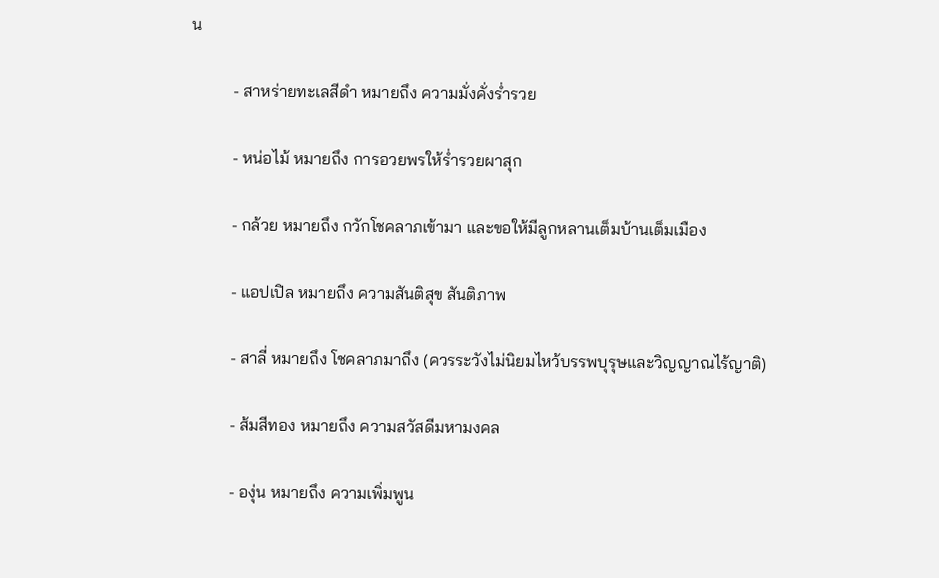น

          - สาหร่ายทะเลสีดำ หมายถึง ความมั่งคั่งร่ำรวย

          - หน่อไม้ หมายถึง การอวยพรให้ร่ำรวยผาสุก

          - กล้วย หมายถึง กวักโชคลาภเข้ามา และขอให้มีลูกหลานเต็มบ้านเต็มเมือง

          - แอปเปิล หมายถึง ความสันติสุข สันติภาพ

          - สาลี่ หมายถึง โชคลาภมาถึง (ควรระวังไม่นิยมไหว้บรรพบุรุษและวิญญาณไร้ญาติ)

          - ส้มสีทอง หมายถึง ความสวัสดีมหามงคล

          - องุ่น หมายถึง ความเพิ่มพูน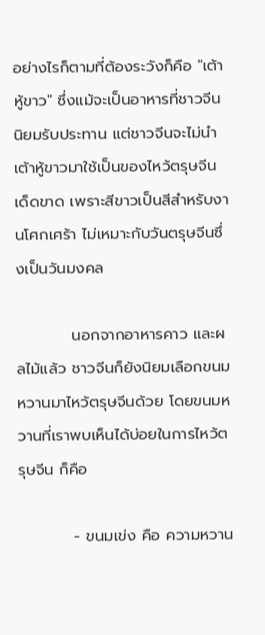อย่างไรก็ตามที่ต้องระวังก็คือ "เต้าหู้ขาว" ซึ่งแม้จะเป็นอาหารที่ชาวจีนนิยมรับประทาน แต่ชาวจีนจะไม่นำเต้าหู้ขาวมาใช้เป็นของไหว้ตรุษจีนเด็ดขาด เพราะสีขาวเป็นสีสำหรับงานโศกเศร้า ไม่เหมาะกับวันตรุษจีนซึ่งเป็นวันมงคล

          นอกจากอาหารคาว และผลไม้แล้ว ชาวจีนก็ยังนิยมเลือกขนมหวานมาไหว้ตรุษจีนด้วย โดยขนมหวานที่เราพบเห็นได้บ่อยในการไหว้ตรุษจีน ก็คือ

          - ขนมเข่ง คือ ความหวาน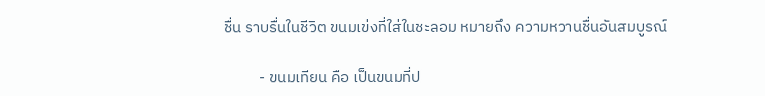ชื่น ราบรื่นในชีวิต ขนมเข่งที่ใส่ในชะลอม หมายถึง ความหวานชื่นอันสมบูรณ์

          - ขนมเทียน คือ เป็นขนมที่ป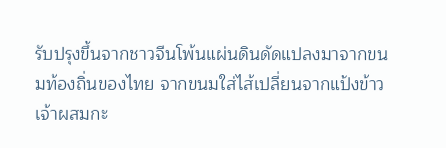รับปรุงขึ้นจากชาวจีนโพ้นแผ่นดินดัดแปลงมาจากขนมท้องถิ่นของไทย จากขนมใส่ไส้เปลี่ยนจากแป้งข้าวเจ้าผสมกะ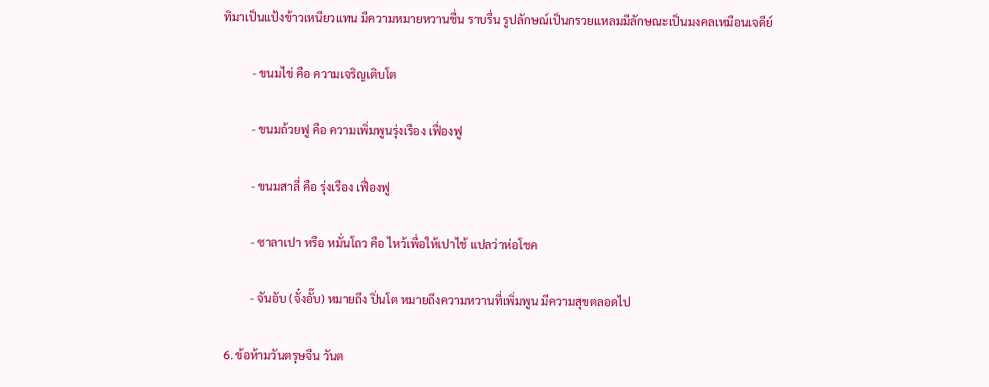ทิมาเป็นแป้งข้าวเหนียวแทน มีความหมายหวานชื่น ราบรื่น รูปลักษณ์เป็นกรวยแหลมมีลักษณะเป็นมงคลเหมือนเจดีย์

          - ขนมไข่ คือ ความเจริญเติบโต

          - ขนมถ้วยฟู คือ ความเพิ่มพูนรุ่งเรือง เฟื่องฟู

          - ขนมสาลี่ คือ รุ่งเรือง เฟื่องฟู

          - ซาลาเปา หรือ หมั่นโถว คือ ไหว้เพื่อให้เปาไช้ แปลว่าห่อโชค

          - จันอับ (จั๋งอั๊บ) หมายถึง ปิ่นโต หมายถึงความหวานที่เพิ่มพูน มีความสุขตลอดไป

 6. ข้อห้ามวันตรุษจีน วันต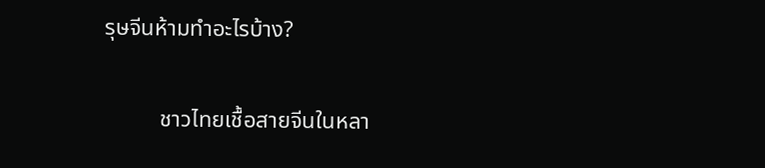รุษจีนห้ามทำอะไรบ้าง?

          ชาวไทยเชื้อสายจีนในหลา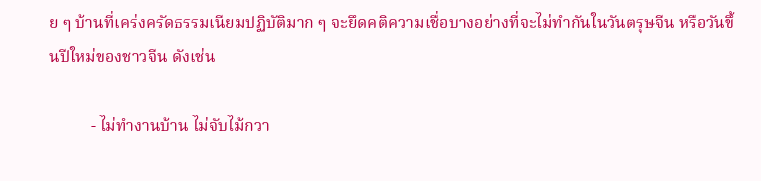ย ๆ บ้านที่เคร่งครัดธรรมเนียมปฏิบัติมาก ๆ จะยึดคติความเชื่อบางอย่างที่จะไม่ทำกันในวันตรุษจีน หรือวันขึ้นปีใหม่ของชาวจีน ดังเช่น

          - ไม่ทำงานบ้าน ไม่จับไม้กวา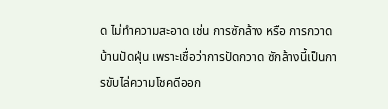ด ไม่ทำความสะอาด เช่น การซักล้าง หรือ การกวาดบ้านปัดฝุ่น เพราะเชื่อว่าการปัดกวาด ซักล้างนี้เป็นการขับไล่ความโชคดีออก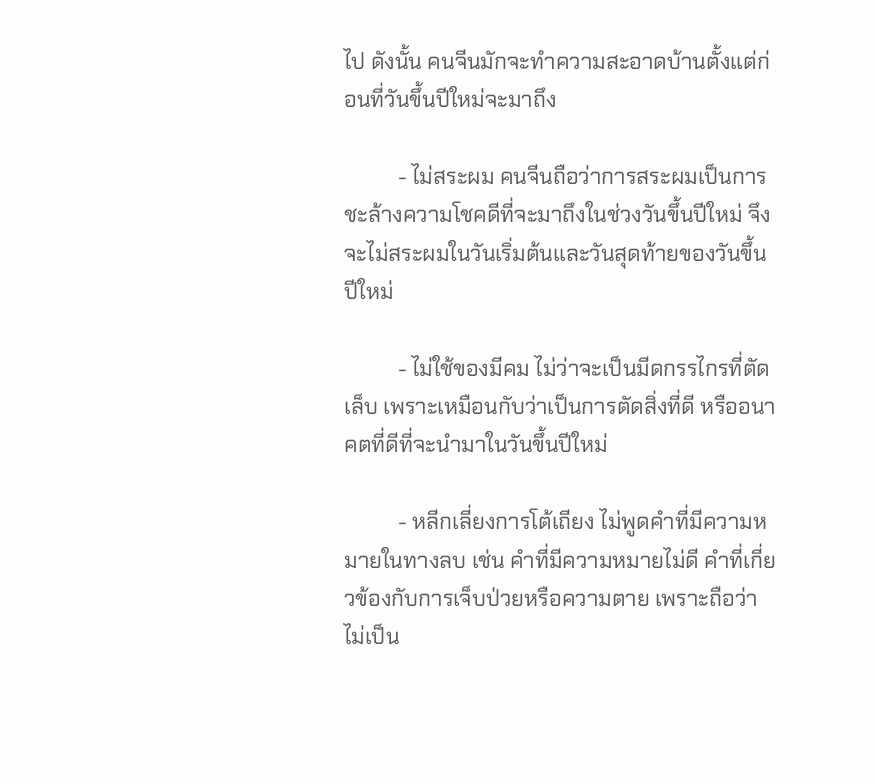ไป ดังนั้น คนจีนมักจะทำความสะอาดบ้านตั้งแต่ก่อนที่วันขึ้นปีใหม่จะมาถึง

          - ไม่สระผม คนจีนถือว่าการสระผมเป็นการชะล้างความโชคดีที่จะมาถึงในช่วงวันขึ้นปีใหม่ จึงจะไม่สระผมในวันเริ่มต้นและวันสุดท้ายของวันขึ้นปีใหม่

          - ไม่ใช้ของมีคม ไม่ว่าจะเป็นมีดกรรไกรที่ตัดเล็บ เพราะเหมือนกับว่าเป็นการตัดสิ่งที่ดี หรืออนาคตที่ดีที่จะนำมาในวันขึ้นปีใหม่

          - หลีกเลี่ยงการโต้เถียง ไม่พูดคำที่มีความหมายในทางลบ เช่น คำที่มีความหมายไม่ดี คำที่เกี่ยวข้องกับการเจ็บป่วยหรือความตาย เพราะถือว่าไม่เป็น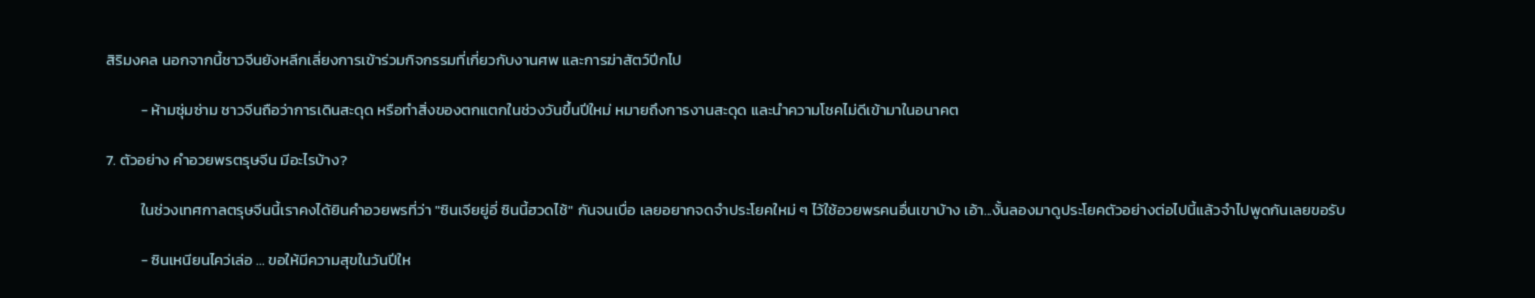สิริมงคล นอกจากนี้ชาวจีนยังหลีกเลี่ยงการเข้าร่วมกิจกรรมที่เกี่ยวกับงานศพ และการฆ่าสัตว์ปีกไป

          - ห้ามซุ่มซ่าม ชาวจีนถือว่าการเดินสะดุด หรือทำสิ่งของตกแตกในช่วงวันขึ้นปีใหม่ หมายถึงการงานสะดุด และนำความโชคไม่ดีเข้ามาในอนาคต

7. ตัวอย่าง คําอวยพรตรุษจีน มีอะไรบ้าง?

          ในช่วงเทศกาลตรุษจีนนี้เราคงได้ยินคำอวยพรที่ว่า "ซินเจียยู่อี่ ซินนี้ฮวดไช้" กันจนเบื่อ เลยอยากจดจำประโยคใหม่ ๆ ไว้ใช้อวยพรคนอื่นเขาบ้าง เอ้า...งั้นลองมาดูประโยคตัวอย่างต่อไปนี้แล้วจำไปพูดกันเลยขอรับ

          - ซินเหนียนไคว่เล่อ ... ขอให้มีความสุขในวันปีให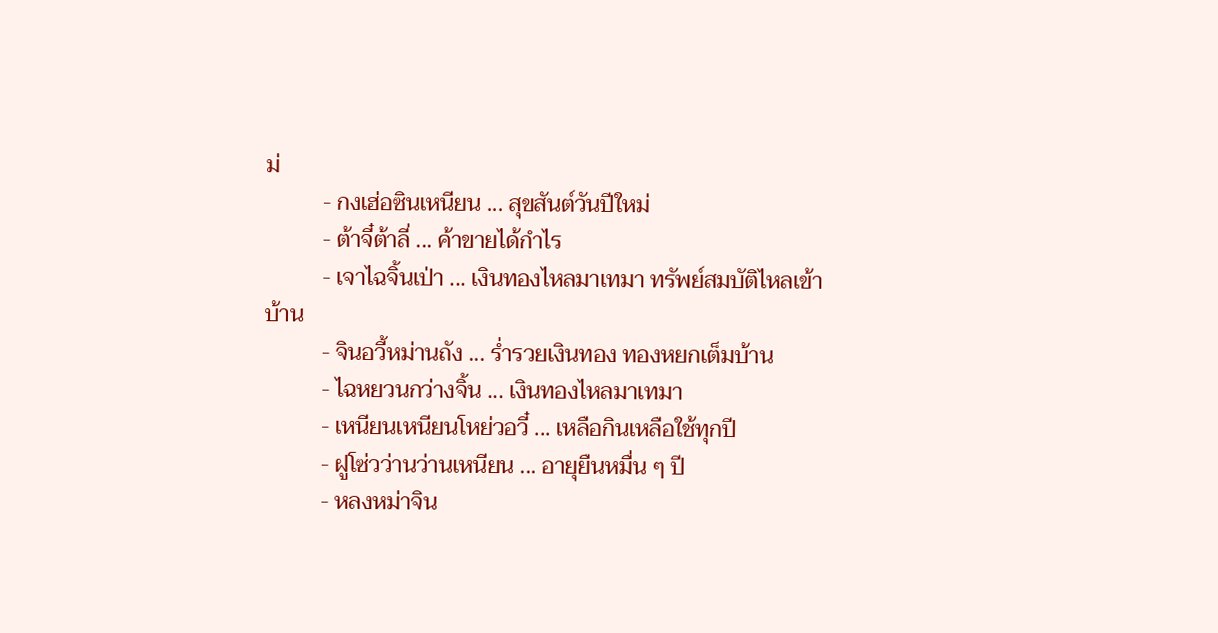ม่
          - กงเฮ่อซินเหนียน ... สุขสันต์วันปีใหม่
          - ต้าจี๋ต้าลี่ ... ค้าขายได้กำไร
          - เจาไฉจิ้นเป่า ... เงินทองไหลมาเทมา ทรัพย์สมบัติไหลเข้าบ้าน
          - จินอวี้หม่านถัง ... ร่ำรวยเงินทอง ทองหยกเต็มบ้าน
          - ไฉหยวนกว่างจิ้น ... เงินทองไหลมาเทมา
          - เหนียนเหนียนโหย่วอวี๋ ... เหลือกินเหลือใช้ทุกปี
          - ฝูโซ่วว่านว่านเหนียน ... อายุยืนหมื่น ๆ ปี
          - หลงหม่าจิน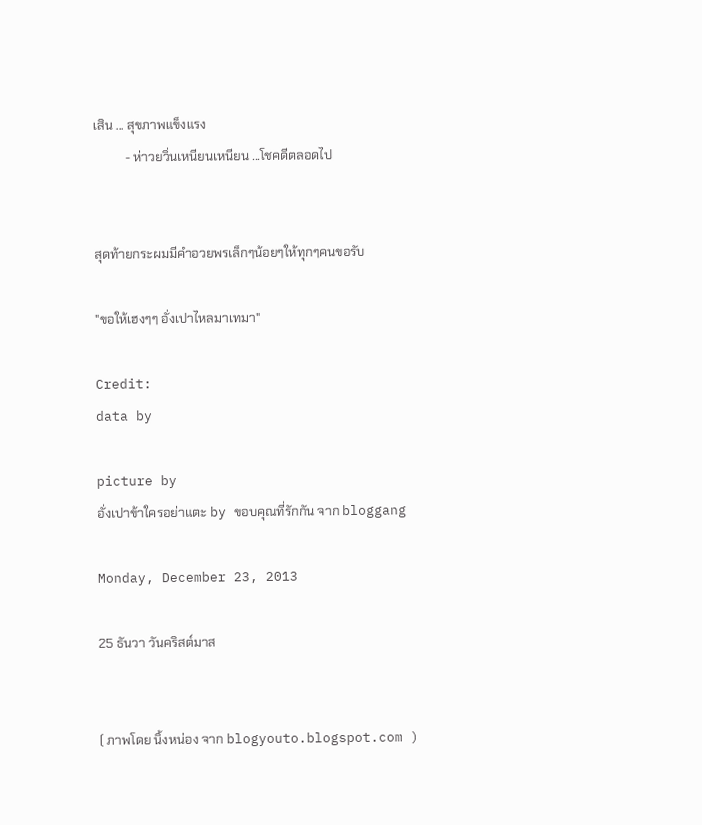เสิน ... สุขภาพแข็งแรง
          - ห่าวยวิ่นเหนียนเหนียน ...โชคดีตลอดไป


สุดท้ายกระผมมีคำอวยพรเล็กๆน้อยๆให้ทุกๆคนขอรับ

"ขอให้เฮงๆๆ อั่งเปาไหลมาเทมา"

Credit:
data by

picture by
อั่งเปาข้าใครอย่าแตะ by ขอบคุณที่รักกัน จาก bloggang

Monday, December 23, 2013

25 ธันวา วันคริสต์มาส


( ภาพโดย นิ้งหน่อง จาก blogyouto.blogspot.com )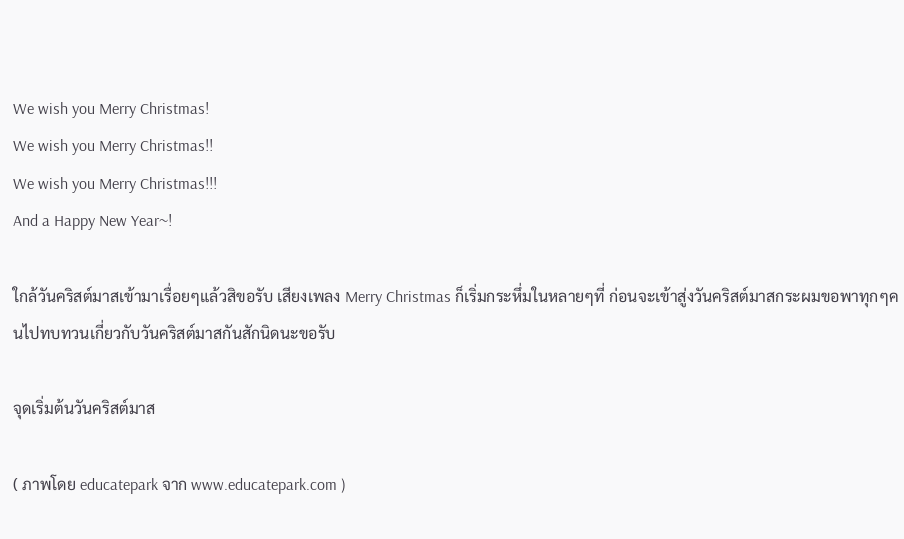We wish you Merry Christmas!
We wish you Merry Christmas!!
We wish you Merry Christmas!!!
And a Happy New Year~!

ใกล้วันคริสต์มาสเข้ามาเรื่อยๆแล้วสิขอรับ เสียงเพลง Merry Christmas ก็เริ่มกระหึ่มในหลายๆที่ ก่อนจะเข้าสู่งวันคริสต์มาสกระผมขอพาทุกๆคนไปทบทวนเกี่ยวกับวันคริสต์มาสกันสักนิดนะขอรับ

จุดเริ่มต้นวันคริสต์มาส

( ภาพโดย educatepark จาก www.educatepark.com )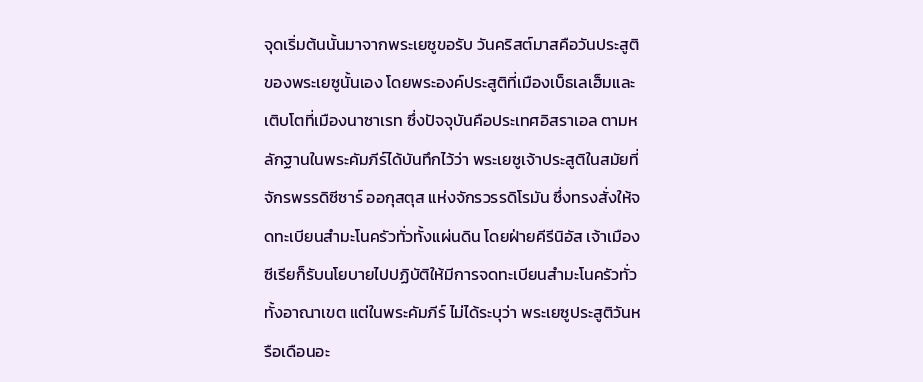จุดเริ่มต้นนั้นมาจากพระเยซูขอรับ วันคริสต์มาสคือวันประสูติของพระเยซูนั้นเอง โดยพระองค์ประสูติที่เมืองเบ็ธเลเฮ็มและเติบโตที่เมืองนาซาเรท ซึ่งปัจจุบันคือประเทศอิสราเอล ตามหลักฐานในพระคัมภีร์ได้บันทึกไว้ว่า พระเยซูเจ้าประสูติในสมัยที่จักรพรรดิซีซาร์ ออกุสตุส แห่งจักรวรรดิโรมัน ซึ่งทรงสั่งให้จดทะเบียนสำมะโนครัวทั่วทั้งแผ่นดิน โดยฝ่ายคีรีนิอัส เจ้าเมืองซีเรียก็รับนโยบายไปปฏิบัติให้มีการจดทะเบียนสำมะโนครัวทั่วทั้งอาณาเขต แต่ในพระคัมภีร์ ไม่ได้ระบุว่า พระเยซูประสูติวันหรือเดือนอะ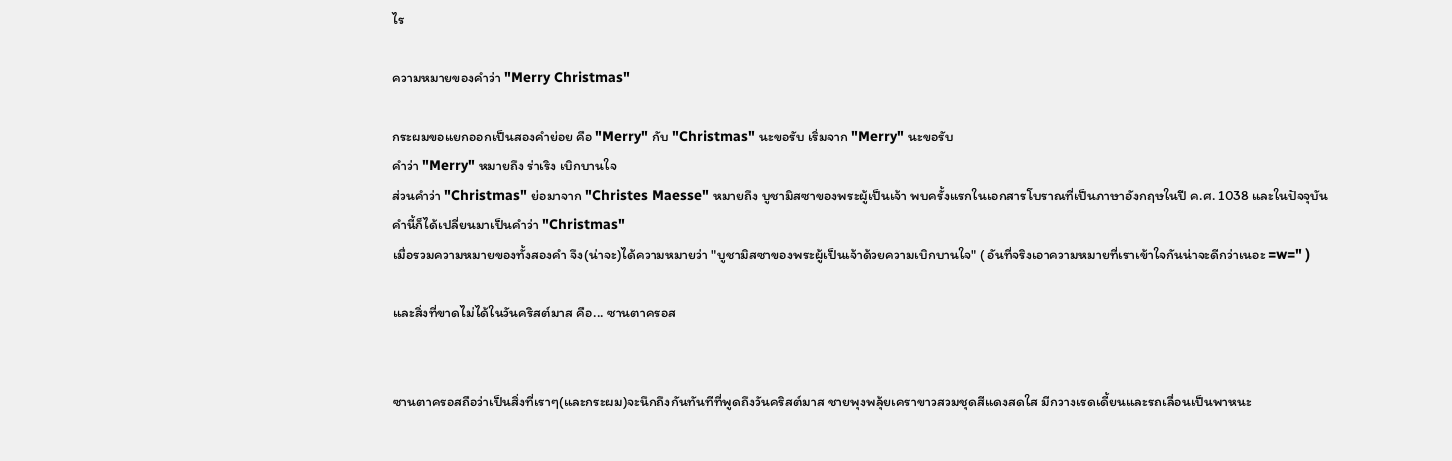ไร

ความหมายของคำว่า "Merry Christmas"

กระผมขอแยกออกเป็นสองคำย่อย คือ "Merry" กับ "Christmas" นะขอรับ เริ่มจาก "Merry" นะขอรับ
คำว่า "Merry" หมายถึง ร่าเริง เบิกบานใจ
ส่วนคำว่า "Christmas" ย่อมาจาก "Christes Maesse" หมายถึง บูชามิสซาของพระผู้เป็นเจ้า พบครั้งแรกในเอกสารโบราณที่เป็นภาษาอังกฤษในปี ค.ศ. 1038 และในปัจจุบันคำนี้ก็ได้เปลี่ยนมาเป็นคำว่า "Christmas"
เมื่อรวมความหมายของทั้งสองคำ จึง(น่าจะ)ได้ความหมายว่า "บูชามิสซาของพระผู้เป็นเจ้าด้วยความเบิกบานใจ" ( อันที่จริงเอาความหมายที่เราเข้าใจกันน่าจะดีกว่าเนอะ =w=" )

และสิ่งที่ขาดไม่ได้ในวันคริสต์มาส คือ... ซานตาครอส


ซานตาครอสถือว่าเป็นสิ่งที่เราๆ(และกระผม)จะนึกถึงกันทันทีที่พูดถึงวันคริสต์มาส ชายพุงพลุ้ยเคราขาวสวมชุดสีแดงสดใส มีกวางเรดเดี้ยนและรถเลื่อนเป็นพาหนะ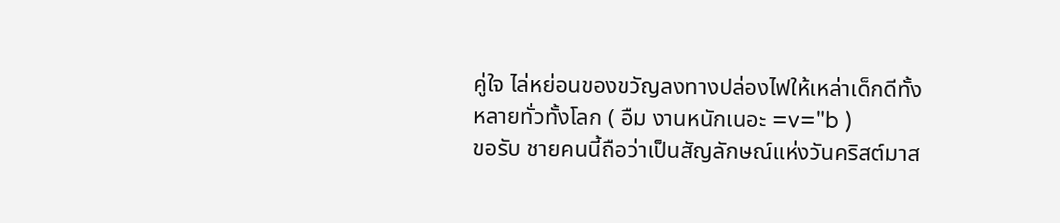คู่ใจ ไล่หย่อนของขวัญลงทางปล่องไฟให้เหล่าเด็กดีทั้งหลายทั่วทั้งโลก ( อืม งานหนักเนอะ =v="b )
ขอรับ ชายคนนี้ถือว่าเป็นสัญลักษณ์แห่งวันคริสต์มาส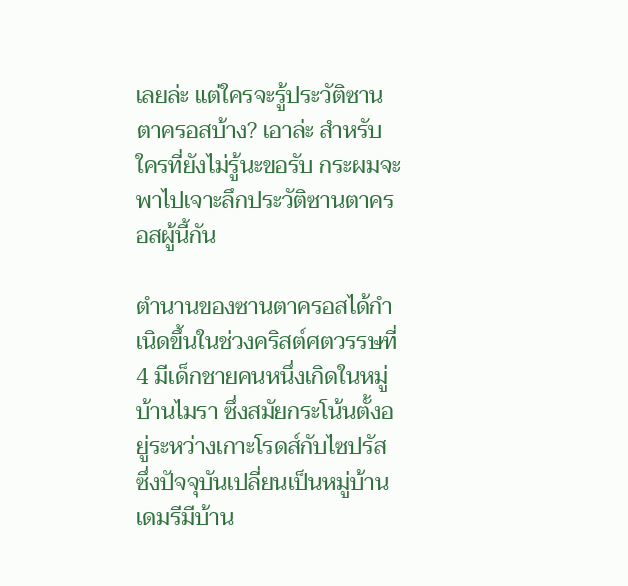เลยล่ะ แต่ใครจะรู้ประวัติซานตาครอสบ้าง? เอาล่ะ สำหรับใครที่ยังไม่รู้นะขอรับ กระผมจะพาไปเจาะลึกประวัติซานตาครอสผู้นี้กัน

ตำนานของซานตาครอสได้กำเนิดขึ้นในช่วงคริสต์ศตวรรษที่ 4 มีเด็กชายคนหนึ่งเกิดในหมู่บ้านไมรา ซึ่งสมัยกระโน้นตั้งอยู่ระหว่างเกาะโรดส์กับไซปรัส ซึ่งปัจจุบันเปลี่ยนเป็นหมู่บ้านเดมรีมีบ้าน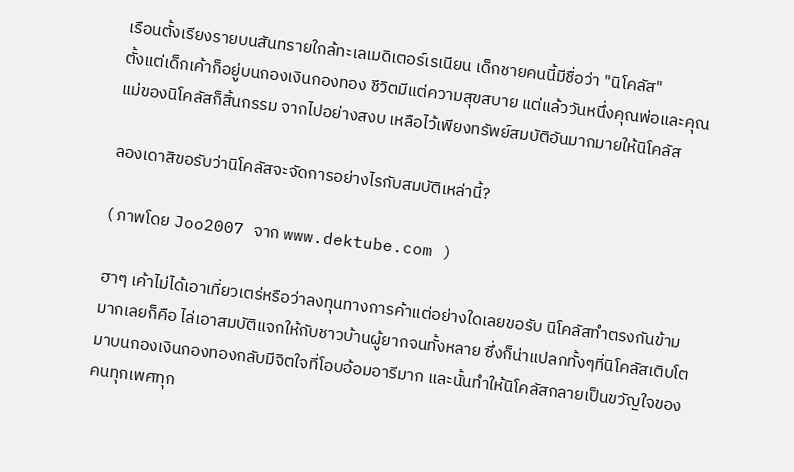เรือนตั้งเรียงรายบนสันทรายใกล้ทะเลเมดิเตอร์เรเนียน เด็กชายคนนี้มีชื่อว่า "นิโคลัส"
ตั้งแต่เด็กเค้าก็อยู่บนกองเงินกองทอง ชีวิตมีแต่ความสุขสบาย แต่แล้ววันหนึ่งคุณพ่อและคุณแม่ของนิโคลัสก็สิ้นกรรม จากไปอย่างสงบ เหลือไว้เพียงทรัพย์สมบัติอันมากมายให้นิโคลัส

ลองเดาสิขอรับว่านิโคลัสจะจัดการอย่างไรกับสมบัติเหล่านี้?

( ภาพโดย Joo2007 จาก www.dektube.com )

ฮาๆ เค้าไม่ได้เอาเที่ยวเตร่หรือว่าลงทุนทางการค้าแต่อย่างใดเลยขอรับ นิโคลัสทำตรงกันข้ามมากเลยก็คือ ไล่เอาสมบัติแจกให้กับชาวบ้านผู้ยากจนทั้งหลาย ซึ่งก็น่าแปลกทั้งๆที่นิโคลัสเติบโตมาบนกองเงินกองทองกลับมีจิตใจที่โอบอ้อมอารีมาก และนั้นทำให้นิโคลัสกลายเป็นขวัญใจของคนทุกเพศทุก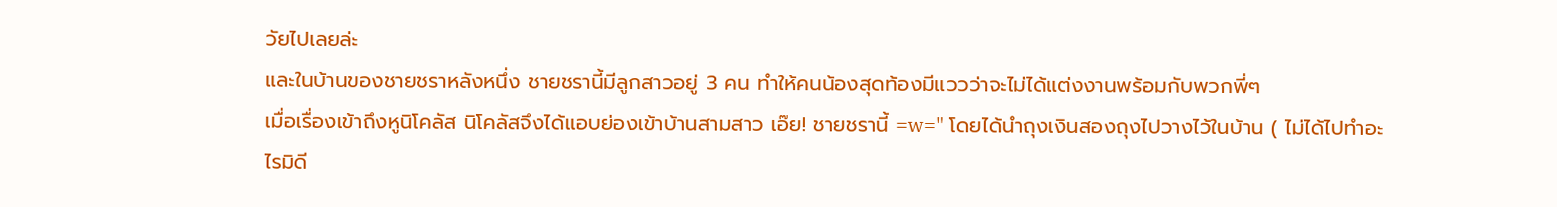วัยไปเลยล่ะ
และในบ้านของชายชราหลังหนึ่ง ชายชรานี้มีลูกสาวอยู่ 3 คน ทำให้คนน้องสุดท้องมีแววว่าจะไม่ได้แต่งงานพร้อมกับพวกพี่ๆ
เมื่อเรื่องเข้าถึงหูนิโคลัส นิโคลัสจึงได้แอบย่องเข้าบ้านสามสาว เอ๊ย! ชายชรานี้ =w=" โดยได้นำถุงเงินสองถุงไปวางไว้ในบ้าน ( ไม่ได้ไปทำอะไรมิดี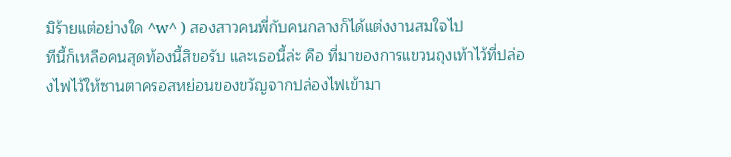มิร้ายแต่อย่างใด ^w^ ) สองสาวคนพี่กับคนกลางก็ได้แต่งงานสมใจไป
ทีนี้ก็เหลือคนสุดท้องนี้สิขอรับ และเธอนี้ล่ะ คือ ที่มาของการแขวนถุงเท้าไว้ที่ปล่องไฟไว้ให้ซานตาครอสหย่อนของขวัญจากปล่องไฟเข้ามา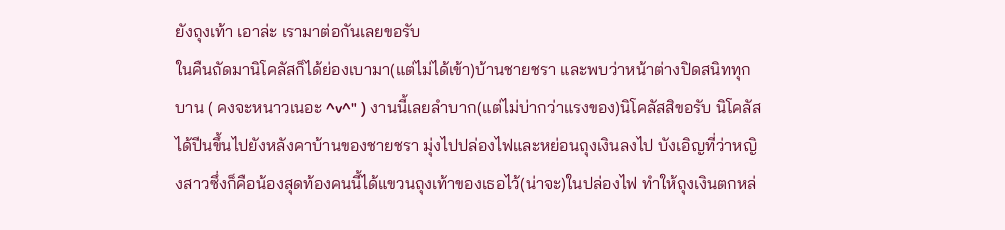ยังถุงเท้า เอาล่ะ เรามาต่อกันเลยขอรับ
ในคืนถัดมานิโคลัสก็ได้ย่องเบามา(แต่ไม่ได้เข้า)บ้านชายชรา และพบว่าหน้าต่างปิดสนิททุกบาน ( คงจะหนาวเนอะ ^v^" ) งานนี้เลยลำบาก(แต่ไม่บ่ากว่าแรงของ)นิโคลัสสิขอรับ นิโคลัสได้ปีนขึ้นไปยังหลังคาบ้านของชายชรา มุ่งไปปล่องไฟและหย่อนถุงเงินลงไป บังเอิญที่ว่าหญิงสาวซึ่งก็คือน้องสุดท้องคนนี้ได้แขวนถุงเท้าของเธอไว้(น่าจะ)ในปล่องไฟ ทำให้ถุงเงินตกหล่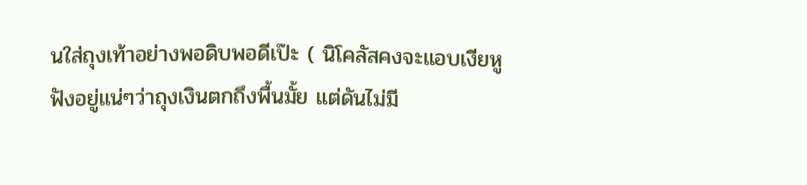นใส่ถุงเท้าอย่างพอดิบพอดีเป๊ะ ( นิโคลัสคงจะแอบเงียหูฟังอยู่แน่ๆว่าถุงเงินตกถึงพื้นมั้ย แต่ดันไม่มี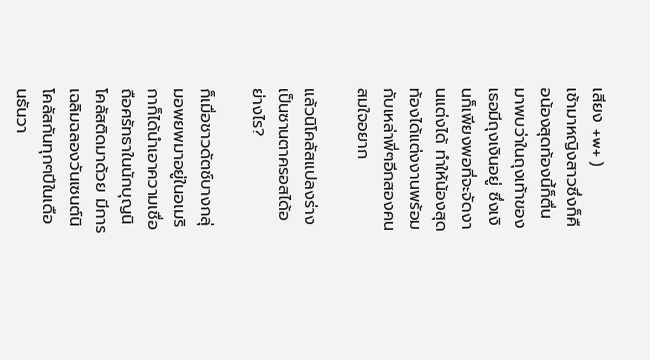เสียง +w+ )
เช้ามาหญิงสาวซึ่งก็คือน้องสุดท้องนี้ก็ตื่นมาพบว่าในถุงเท้าของเธอมีถุงเงินอยู่ ซึ่งเงินก็เพียงพอที่จะจัดงานแต่งได้ ทำให้น้องสุดท้องได้แต่งงานพร้อมกับเหล่าพี่ๆอีกสองคนสมใจอยาก

แล้วนิโคลัสแปลงร่างเป็นซานตาครอสได้อย่างไร?

ก็เมื่อชาวดัตช์บางกลุ่มอพยพมาอยู่ในอเมริกาก็ได้นำเอาความเชื่อถือศรัทธาในนักบุญนิโคลัสติดมาด้วย มีการเฉลิมฉลองวันเซนต์นิโคลัสกันทุกๆปีในเดือนธันวา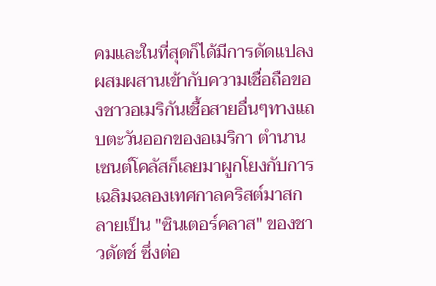คมและในที่สุดก็ได้มีการดัดแปลงผสมผสานเข้ากับความเชื่อถือของชาวอเมริกันเชื้อสายอื่นๆทางแถบตะวันออกของอเมริกา ตำนานเซนต์โคลัสก็เลยมาผูกโยงกับการเฉลิมฉลองเทศกาลคริสต์มาสกลายเป็น "ซินเตอร์คลาส" ของชาวดัตช์ ซึ่งต่อ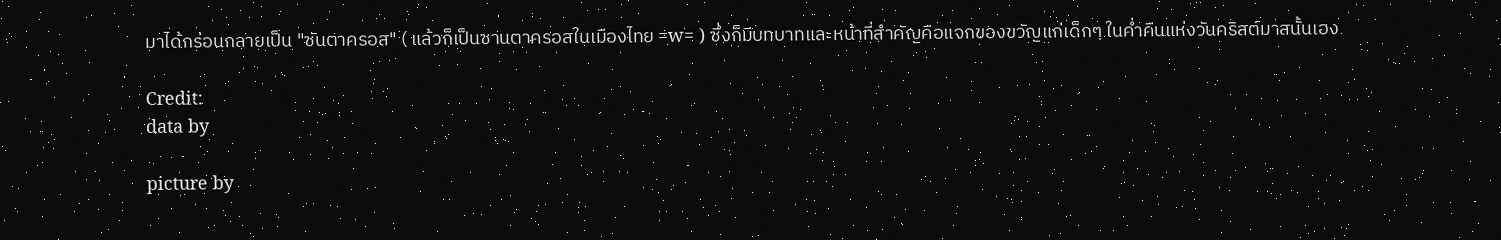มาได้กร่อนกลายเป็น "ซันตาครอส" ( แล้วก็เป็นซานตาครอสในเมืองไทย =w= ) ซึ่งก็มีบทบาทและหน้าที่สำคัญคือแจกของขวัญแก่เด็กๆ ในค่ำคืนแห่งวันคริสต์มาสนั้นเอง

Credit:
data by

picture by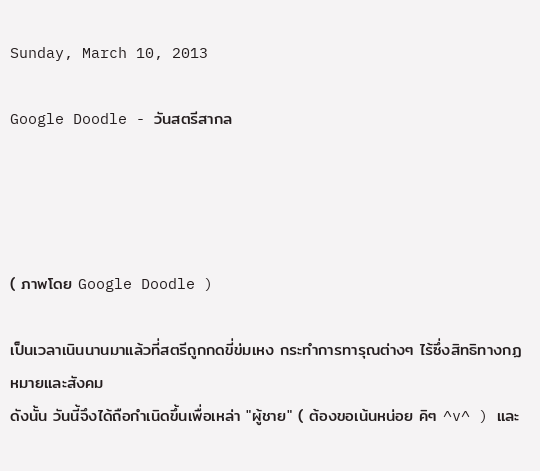Sunday, March 10, 2013

Google Doodle - วันสตรีสากล




( ภาพโดย Google Doodle )

เป็นเวลาเนินนานมาแล้วที่สตรีถูกกดขี่ข่มเหง กระทำการทารุณต่างๆ ไร้ซึ่งสิทธิทางกฏหมายและสังคม
ดังนั้น วันนี้จึงได้ถือกำเนิดขึ้นเพื่อเหล่า "ผู้ชาย" ( ต้องขอเน้นหน่อย คิๆ ^v^ ) และ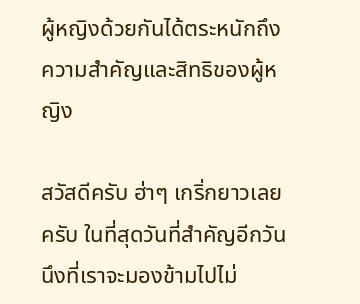ผู้หญิงด้วยกันได้ตระหนักถึงความสำคัญและสิทธิของผู้หญิง

สวัสดีครับ ฮ่าๆ เกริ่กยาวเลย ครับ ในที่สุดวันที่สำคัญอีกวันนึงที่เราจะมองข้ามไปไม่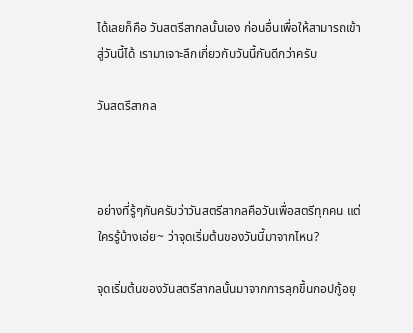ได้เลยก็คือ วันสตรีสากลนั้นเอง ก่อนอื่นเพื่อให้สามารถเข้าสู่วันนี้ได้ เรามาเจาะลึกเกี่ยวกับวันนี้กันดีกว่าครับ

วันสตรีสากล



อย่างที่รู้ๆกันครับว่าวันสตรีสากลคือวันเพื่อสตรีทุกคน แต่ใครรู้บ้างเอ่ย~ ว่าจุดเริ่มต้นของวันนี้มาจากไหน?

จุดเริ่มต้นของวันสตรีสากลนั้นมาจากการลุกขึ้นกอปกู้อยุ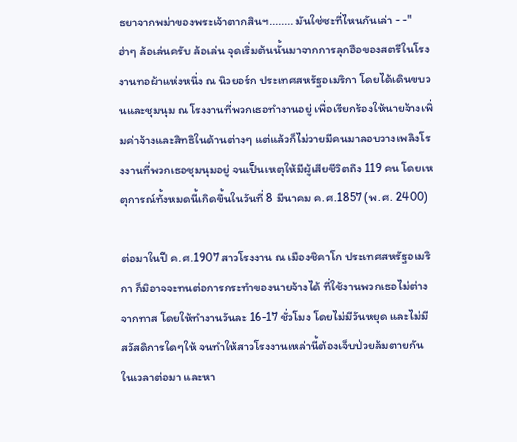ธยาจากพม่าของพระเจ้าตากสินฯ........ มันใช่ซะที่ไหนกันเล่า - -" ฮ่าๆ ล้อเล่นครับ ล้อเล่น จุดเริ่มต้นนั้นมาจากการลุกฮือของสตรีในโรงงานทอผ้าแห่งหนึ่ง ณ นิวยอร์ก ประเทศสหรัฐอเมริกา โดยได้เดินขบวนและชุมนุม ณ โรงงานที่พวกเธอทำงานอยู่ เพื่อเรียกร้องให้นายจ้างเพิ่มค่าจ้างและสิทธิในด้านต่างๆ แต่แล้วก็ไม่วายมีคนมาลอบวางเพลิงโรงงานที่พวกเธอชุมนุมอยู่ จนเป็นเหตุให้มีผู้เสียชีวิตถึง 119 คน โดยเหตุการณ์ทั้งหมดนี้เกิดขึ้นในวันที่ 8 มีนาคม ค.ศ.1857 (พ.ศ. 2400)

ต่อมาในปี ค.ศ.1907 สาวโรงงาน ณ เมืองชิคาโก ประเทศสหรัฐอเมริกา ก็มิอาจจะทนต่อการกระทำของนายจ้างได้ ที่ใช้งานพวกเธอไม่ต่างจากทาส โดยให้ทำงานวันละ 16-17 ชั่วโมง โดยไม่มีวันหยุด และไม่มีสวัสดิการใดๆให้ จนทำให้สาวโรงงานเหล่านี้ต้องเจ็บป่วยล้มตายกันในเวลาต่อมา และหา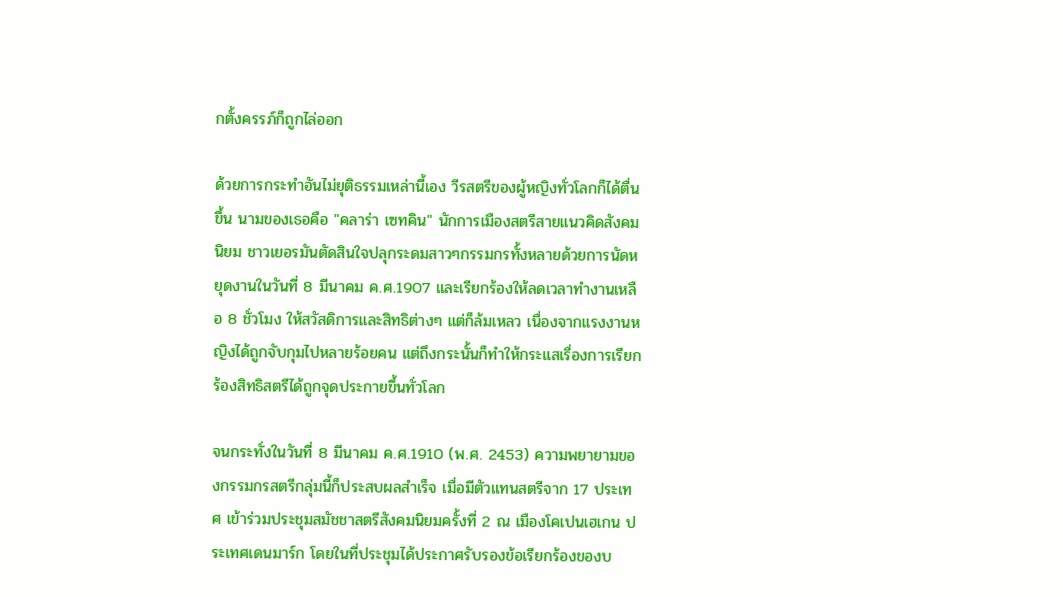กตั้งครรภ์ก็ถูกไล่ออก

ด้วยการกระทำอันไม่ยุติธรรมเหล่านี้เอง วีรสตรีของผู้หญิงทั่วโลกก็ได้ตื่นขึ้น นามของเธอคือ "คลาร่า เซทคิน" นักการเมืองสตรีสายแนวคิดสังคมนิยม ชาวเยอรมันตัดสินใจปลุกระดมสาวๆกรรมกรทั้งหลายด้วยการนัดหยุดงานในวันที่ 8 มีนาคม ค.ศ.1907 และเรียกร้องให้ลดเวลาทำงานเหลือ 8 ชั่วโมง ให้สวัสดิการและสิทธิต่างๆ แต่ก็ล้มเหลว เนื่องจากแรงงานหญิงได้ถูกจับกุมไปหลายร้อยคน แต่ถึงกระนั้นก็ทำให้กระแสเรื่องการเรียกร้องสิทธิสตรีได้ถูกจุดประกายขึ้นทั่วโลก

จนกระทั่งในวันที่ 8 มีนาคม ค.ศ.1910 (พ.ศ. 2453) ความพยายามของกรรมกรสตรีกลุ่มนี้ก็ประสบผลสำเร็จ เมื่อมีตัวแทนสตรีจาก 17 ประเทศ เข้าร่วมประชุมสมัชชาสตรีสังคมนิยมครั้งที่ 2 ณ เมืองโคเปนเฮเกน ประเทศเดนมาร์ก โดยในที่ประชุมได้ประกาศรับรองข้อเรียกร้องของบ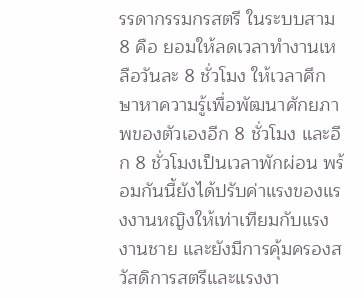รรดากรรมกรสตรี ในระบบสาม 8 คือ ยอมให้ลดเวลาทำงานเหลือวันละ 8 ชั่วโมง ให้เวลาศึกษาหาความรู้เพื่อพัฒนาศักยภาพของตัวเองอีก 8 ชั่วโมง และอีก 8 ชั่วโมงเป็นเวลาพักผ่อน พร้อมกันนี้ยังได้ปรับค่าแรงของแรงงานหญิงให้เท่าเทียมกับแรงงานชาย และยังมีการคุ้มครองสวัสดิการสตรีและแรงงา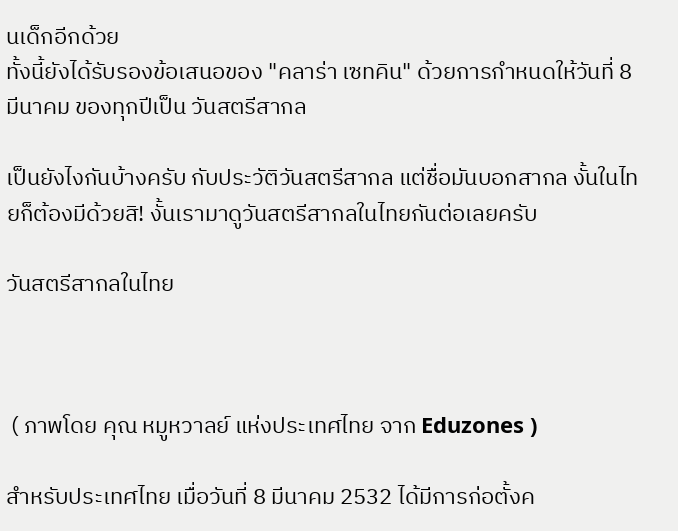นเด็กอีกด้วย
ทั้งนี้ยังได้รับรองข้อเสนอของ "คลาร่า เซทคิน" ด้วยการกำหนดให้วันที่ 8 มีนาคม ของทุกปีเป็น วันสตรีสากล

เป็นยังไงกันบ้างครับ กับประวัติวันสตรีสากล แต่ชื่อมันบอกสากล งั้นในไทยก็ต้องมีด้วยสิ! งั้นเรามาดูวันสตรีสากลในไทยกันต่อเลยครับ

วันสตรีสากลในไทย



 ( ภาพโดย คุณ หมูหวาลย์ แห่งประเทศไทย จาก Eduzones )

สำหรับประเทศไทย เมื่อวันที่ 8 มีนาคม 2532 ได้มีการก่อตั้งค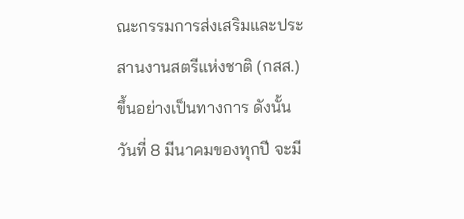ณะกรรมการส่งเสริมและประสานงานสตรีแห่งชาติ (กสส.) ขึ้นอย่างเป็นทางการ ดังนั้นวันที่ 8 มีนาคมของทุกปี จะมี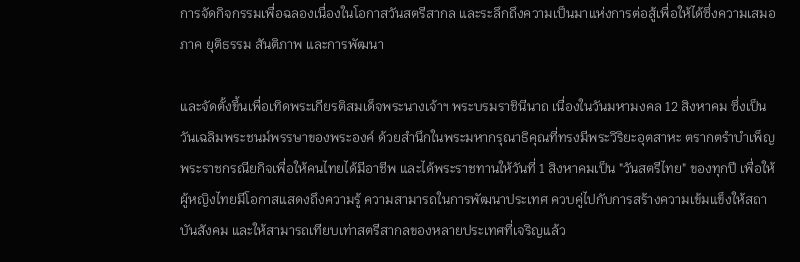การจัดกิจกรรมเพื่อฉลองเนื่องในโอกาสวันสตรีสากล และระลึกถึงความเป็นมาแห่งการต่อสู้เพื่อให้ได้ซึ่งความเสมอภาค ยุติธรรม สันติภาพ และการพัฒนา

และจัดตั้งขึ้นเพื่อเทิดพระเกียรติสมเด็จพระนางเจ้าฯ พระบรมราชินีนาถ เนื่องในวันมหามงคล 12 สิงหาคม ซึ่งเป็นวันเฉลิมพระชนม์พรรษาของพระองค์ ด้วยสำนึกในพระมหากรุณาธิคุณที่ทรงมีพระวิริยะอุตสาหะ ตรากตรำบำเพ็ญพระราชกรณียกิจเพื่อให้คนไทยได้มีอาชีพ และได้พระราชทานให้วันที่ 1 สิงหาคมเป็น "วันสตรีไทย" ของทุกปี เพื่อให้ผู้หญิงไทยมีโอกาสแสดงถึงความรู้ ความสามารถในการพัฒนาประเทศ ควบคู่ไปกับการสร้างความเข้มแข็งให้สถาบันสังคม และให้สามารถเทียบเท่าสตรีสากลของหลายประเทศที่เจริญแล้ว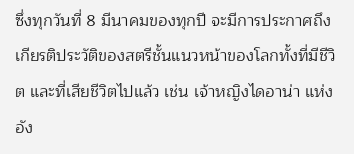ซึ่งทุกวันที่ 8 มีนาคมของทุกปี จะมีการประกาศถึงเกียรติประวัติของสตรีชั้นแนวหน้าของโลกทั้งที่มีชีวิต และที่เสียชีวิตไปแล้ว เช่น เจ้าหญิงไดอาน่า แห่งอัง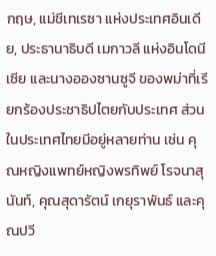กฤษ, แม่ชีเทเรซา แห่งประเทศอินเดีย, ประธานาธิบดี เมกาวลี แห่งอินโดนีเซีย และนางอองซานซูจี ของพม่าที่เรียกร้องประชาธิปไตยกับประเทศ ส่วนในประเทศไทยมีอยู่หลายท่าน เช่น คุณหญิงแพทย์หญิงพรทิพย์ โรจนาสุนันท์, คุณสุดารัตน์ เกยุราพันธ์ และคุณปวี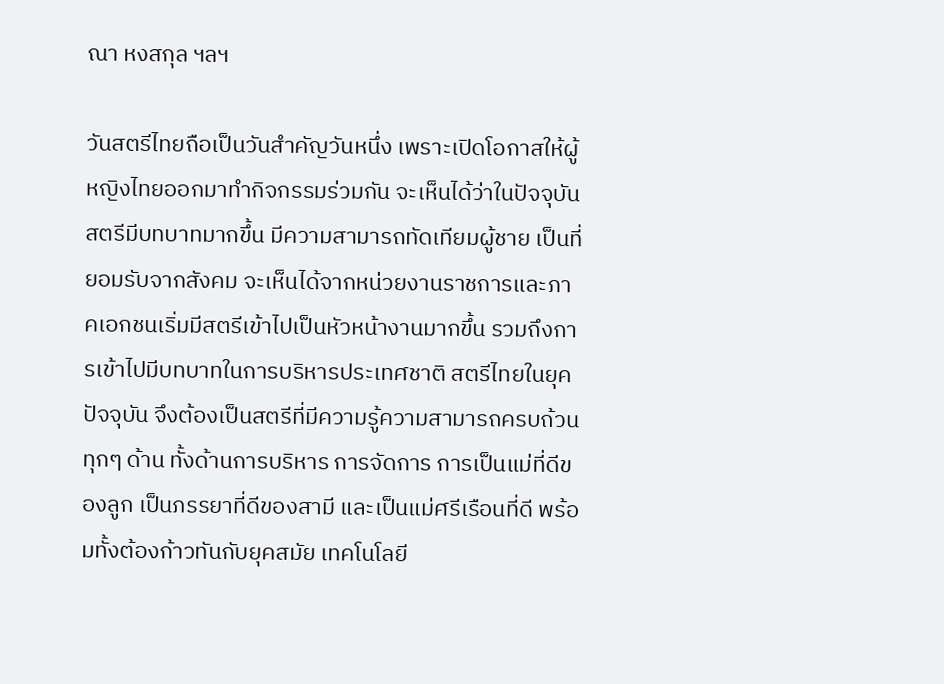ณา หงสกุล ฯลฯ

วันสตรีไทยถือเป็นวันสำคัญวันหนึ่ง เพราะเปิดโอกาสให้ผู้หญิงไทยออกมาทำกิจกรรมร่วมกัน จะเห็นได้ว่าในปัจจุบันสตรีมีบทบาทมากขึ้น มีความสามารถทัดเทียมผู้ชาย เป็นที่ยอมรับจากสังคม จะเห็นได้จากหน่วยงานราชการและภาคเอกชนเริ่มมีสตรีเข้าไปเป็นหัวหน้างานมากขึ้น รวมถึงการเข้าไปมีบทบาทในการบริหารประเทศชาติ สตรีไทยในยุคปัจจุบัน จึงต้องเป็นสตรีที่มีความรู้ความสามารถครบถ้วนทุกๆ ด้าน ทั้งด้านการบริหาร การจัดการ การเป็นแม่ที่ดีของลูก เป็นภรรยาที่ดีของสามี และเป็นแม่ศรีเรือนที่ดี พร้อมทั้งต้องก้าวทันกับยุคสมัย เทคโนโลยี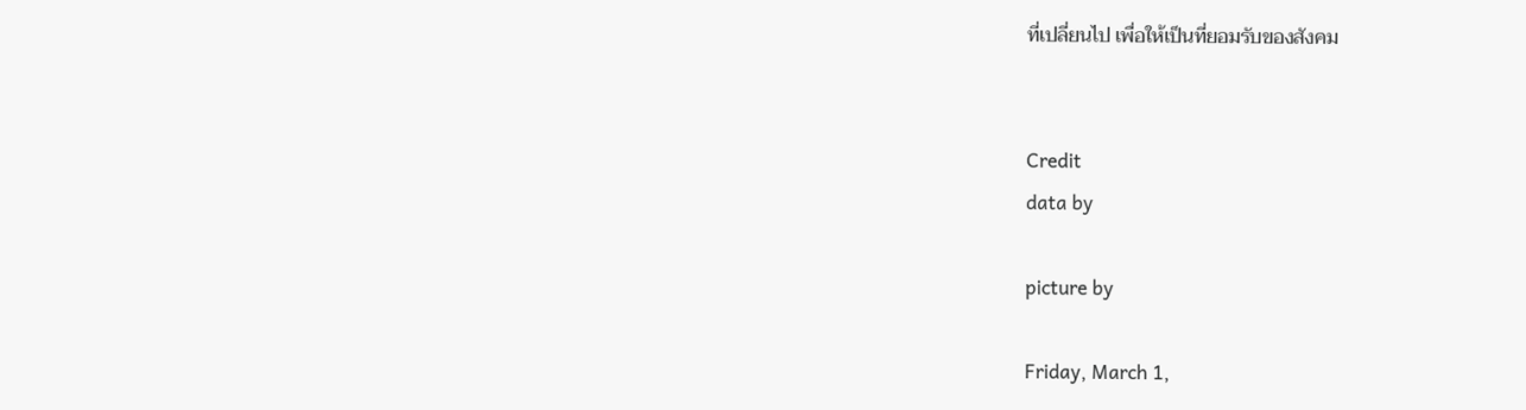ที่เปลี่ยนไป เพื่อให้เป็นที่ยอมรับของสังคม


Credit
data by

picture by

Friday, March 1,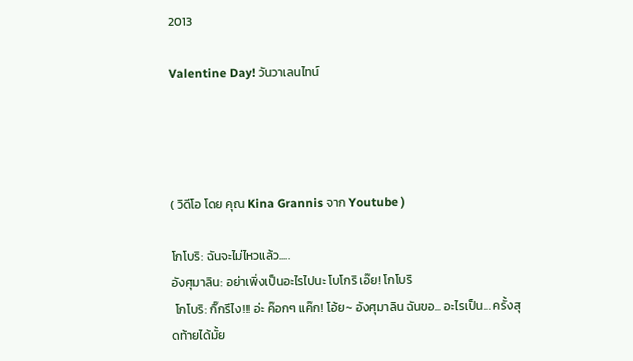2013

Valentine Day! วันวาเลนไทน์




( วิดีโอ โดย คุณ Kina Grannis จาก Youtube )

โกโบริ: ฉันจะไม่ไหวแล้ว.....
อังศุมาลิน: อย่าเพิ่งเป็นอะไรไปนะ โบโกริ เอ๊ย! โกโบริ
 โกโบริ: กิ๊กรึไง!!! อ่ะ ค๊อกๆ แค๊ก! โอ้ย~ อังศุมาลิน ฉันขอ... อะไรเป็น... ครั้งสุดท้ายได้มั้ย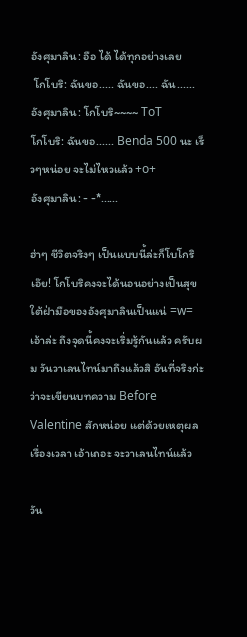อังศุมาลิน: อือ ได้ ได้ทุกอย่างเลย
 โกโบริ: ฉันขอ..... ฉันขอ.... ฉัน......
อังศุมาลิน: โกโบริ~~~~ ToT
โกโบริ: ฉันขอ...... Benda 500 นะ เร็วๆหน่อย จะไม่ไหวแล้ว +o+
อังศุมาลิน: - -*......

ฮ่าๆ ชีวิตจริงๆ เป็นแบบนี้ล่ะก็โบโกริ เอ๊ย! โกโบริคงจะได้นอนอย่างเป็นสุขใต้ฝ่ามือของอังศุมาลินเป็นแน่ =w=
เอ้าล่ะ ถึงจุดนี้คงจะเริ่มรู้กันแล้ว ครับผม วันวาเลนไทน์มาถึงแล้วสิ อันที่จริงก่ะว่าจะเขียนบทความ Before Valentine สักหน่อย แต่ด้วยเหตุผลเรื่องเวลา เอ้าเถอะ จะวาเลนไทน์แล้ว

วัน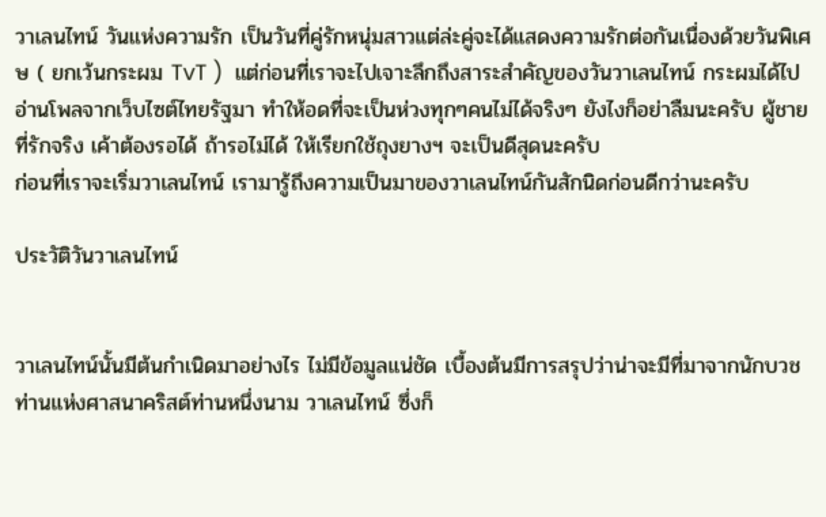วาเลนไทน์ วันแห่งความรัก เป็นวันที่คู่รักหนุ่มสาวแต่ล่ะคู่จะได้แสดงความรักต่อกันเนื่องด้วยวันพิเศษ ( ยกเว้นกระผม TvT )  แต่ก่อนที่เราจะไปเจาะลึกถึงสาระสำคัญของวันวาเลนไทน์ กระผมได้ไปอ่านโพลจากเว็บไซต์ไทยรัฐมา ทำให้อดที่จะเป็นห่วงทุกๆคนไม่ได้จริงๆ ยังไงก็อย่าลืมนะครับ ผู้ชายที่รักจริง เค้าต้องรอได้ ถ้ารอไม่ได้ ให้เรียกใช้ถุงยางฯ จะเป็นดีสุดนะครับ
ก่อนที่เราจะเริ่มวาเลนไทน์ เรามารู้ถึงความเป็นมาของวาเลนไทน์กันสักนิดก่อนดีกว่านะครับ

ประวัติวันวาเลนไทน์


วาเลนไทน์นั้นมีต้นกำเนิดมาอย่างไร ไม่มีข้อมูลแน่ชัด เบื้องต้นมีการสรุปว่าน่าจะมีที่มาจากนักบวชท่านแห่งศาสนาคริสต์ท่านหนึ่งนาม วาเลนไทน์ ซึ่งก็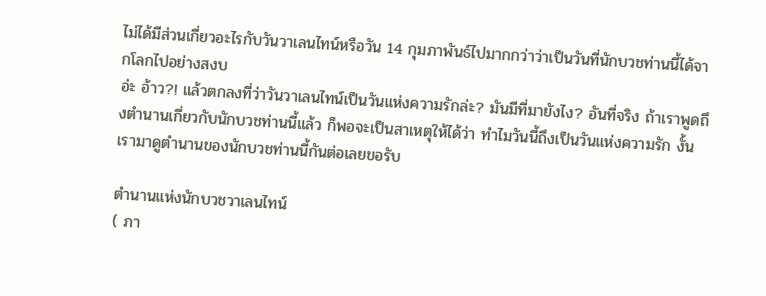ไม่ได้มีส่วนเกี่ยวอะไรกับวันวาเลนไทน์หรือวัน 14 กุมภาพันธ์ไปมากกว่าว่าเป็นวันที่นักบวชท่านนี้ได้จากโลกไปอย่างสงบ
อ่ะ อ้าว?! แล้วตกลงที่ว่าวันวาเลนไทน์เป็นวันแห่งความรักล่ะ? มันมีที่มายังไง? อันที่จริง ถ้าเราพูดถึงตำนานเกี่ยวกับนักบวชท่านนี้แล้ว ก็พอจะเป็นสาเหตุให้ได้ว่า ทำไมวันนี้ถึงเป็นวันแห่งความรัก งั้นเรามาดูตำนานของนักบวชท่านนี้กันต่อเลยขอรับ

ตำนานแห่งนักบวชวาเลนไทน์
( ภา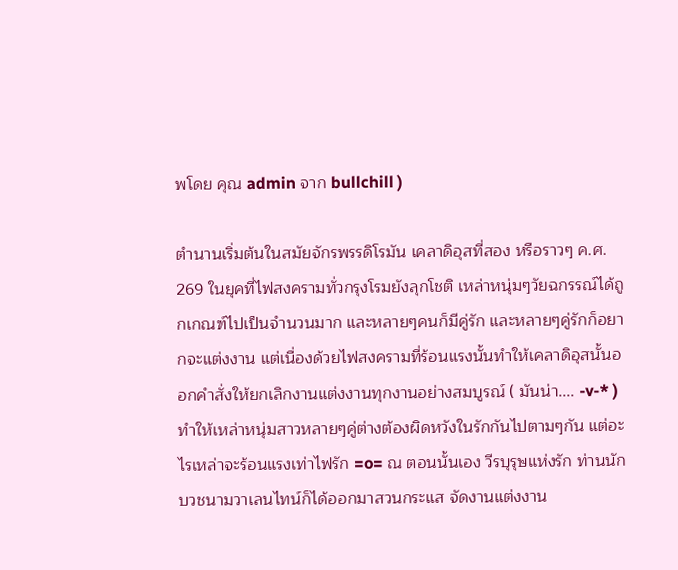พโดย คุณ admin จาก bullchill )

ตำนานเริ่มต้นในสมัยจักรพรรดิโรมัน เคลาดิอุสที่สอง หรือราวๆ ค.ศ. 269 ในยุคที่ไฟสงครามทั่วกรุงโรมยังลุกโชติ เหล่าหนุ่มๆวัยฉกรรณ์ได้ถูกเกณฑ์ไปเป็นจำนวนมาก และหลายๆคนก็มีคู่รัก และหลายๆคู่รักก็อยากจะแต่งงาน แต่เนื่องด้วยไฟสงครามที่ร้อนแรงนั้นทำให้เคลาดิอุสนั้นออกคำสั่งให้ยกเลิกงานแต่งงานทุกงานอย่างสมบูรณ์ ( มันน่า.... -v-* ) ทำให้เหล่าหนุ่มสาวหลายๆคู่ต่างต้องผิดหวังในรักกันไปตามๆกัน แต่อะไรเหล่าจะร้อนแรงเท่าไฟรัก =o= ณ ตอนนั้นเอง วีรบุรุษแห่งรัก ท่านนักบวชนามวาเลนไทน์ก็ได้ออกมาสวนกระแส จัดงานแต่งงาน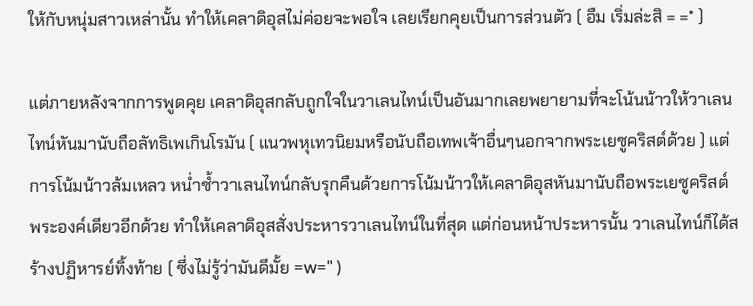ให้กับหนุ่มสาวเหล่านั้น ทำให้เคลาดิอุสไม่ค่อยจะพอใจ เลยเรียกคุยเป็นการส่วนตัว ( อืม เริ่มล่ะสิ = =* )

แต่ภายหลังจากการพูดคุย เคลาดิอุสกลับถูกใจในวาเลนไทน์เป็นอันมากเลยพยายามที่จะโน้นน้าวให้วาเลนไทน์หันมานับถือลัทธิเพเกินโรมัน ( แนวพหุเทวนิยมหรือนับถือเทพเจ้าอื่นๆนอกจากพระเยซูคริสต์ด้วย ) แต่การโน้มน้าวล้มเหลว หน่ำซ้ำวาเลนไทน์กลับรุกคืนด้วยการโน้มน้าวให้เคลาดิอุสหันมานับถือพระเยซูคริสต์พระองค์เดียวอีกด้วย ทำให้เคลาดิอุสสั่งประหารวาเลนไทน์ในที่สุด แต่ก่อนหน้าประหารนั้น วาเลนไทน์ก็ได้สร้างปฏิหารย์ทิ้งท้าย ( ซึ่งไม่รู้ว่ามันดีมั้ย =w=" )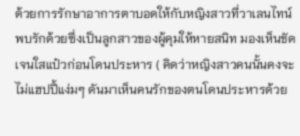ด้วยการรักษาอาการตาบอดให้กับหญิงสาวที่วาเลนไทน์พบรักด้วยซึ่งเป็นลูกสาวของผู้คุมให้หายสนิท มองเห็นชัดเจนใสแป๋วก่อนโดนประหาร ( คิดว่าหญิงสาวคนนั้นคงจะไม่แฮปปี้แง่มๆ ดันมาเห็นคนรักของตนโดนประหารด้วย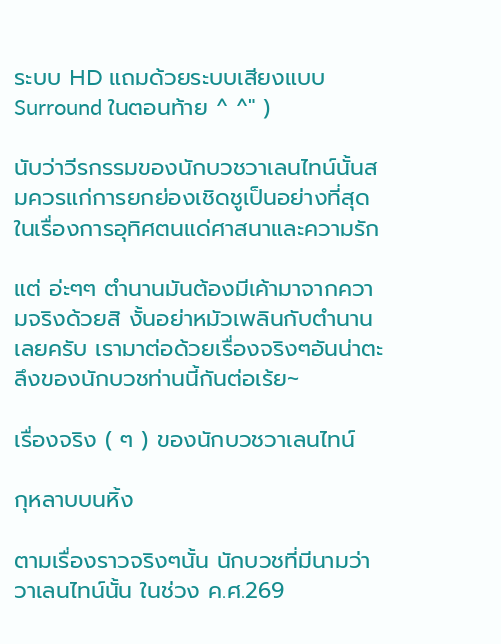ระบบ HD แถมด้วยระบบเสียงแบบ Surround ในตอนท้าย ^ ^" )

นับว่าวีรกรรมของนักบวชวาเลนไทน์นั้นสมควรแก่การยกย่องเชิดชูเป็นอย่างที่สุดในเรื่องการอุทิศตนแด่ศาสนาและความรัก

แต่ อ่ะๆๆ ตำนานมันต้องมีเค้ามาจากความจริงด้วยสิ งั้นอย่าหมัวเพลินกับตำนานเลยครับ เรามาต่อด้วยเรื่องจริงๆอันน่าตะลึงของนักบวชท่านนี้กันต่อเร้ย~

เรื่องจริง ( ๆ ) ของนักบวชวาเลนไทน์

กุหลาบบนหิ้ง

ตามเรื่องราวจริงๆนั้น นักบวชที่มีนามว่าวาเลนไทน์นั้น ในช่วง ค.ศ.269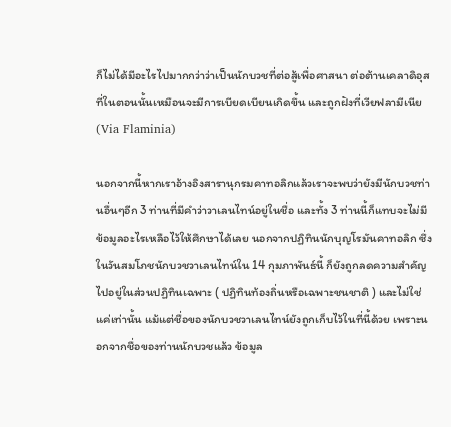ก็ไม่ได้มีอะไรไปมากกว่าว่าเป็นนักบวชที่ต่อสู้เพื่อศาสนา ต่อต้านเคลาดิอุสที่ในตอนนั้นเหมือนจะมีการเบียดเบียนเกิดขึ้น และถูกฝังที่เวียฟลามีเนีย (Via Flaminia)

นอกจากนี้หากเราอ้างอิงสารานุกรมคาทอลิกแล้วเราจะพบว่ายังมีนักบวชท่านอื่นๆอีก 3 ท่านที่มีคำว่าวาเลนไทน์อยู่ในชื่อ และทั้ง 3 ท่านนี้ก็แทบจะไม่มีข้อมูลอะไรเหลือไว้ให้ศึกษาได้เลย นอกจากปฏิทินนักบุญโรมันคาทอลิก ซึ่งในวันสมโภชนักบวชวาเลนไทน์ใน 14 กุมภาพันธ์นี้ ก็ยังถูกลดความสำคัญไปอยู่ในส่วนปฏิทินเฉพาะ ( ปฏิทินท้องถิ่นหรือเฉพาะชนชาติ ) และไม่ใช่แค่เท่านั้น แม้แต่ชื่อของนักบวชวาเลนไทน์ยังถูกเก็บไว้ในที่นี้ด้วย เพราะนอกจากชื่อของท่านนักบวชแล้ว ข้อมูล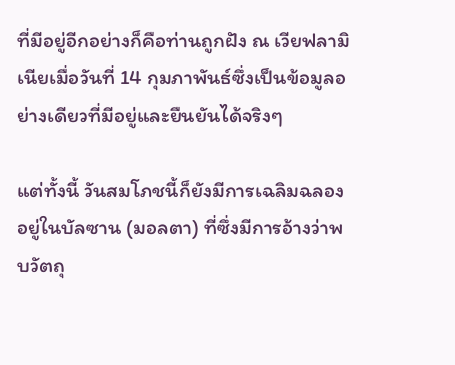ที่มีอยู่อีกอย่างก็คือท่านถูกฝัง ณ เวียฟลามิเนียเมื่อวันที่ 14 กุมภาพันธ์ซึ่งเป็นข้อมูลอย่างเดียวที่มีอยู่และยืนยันได้จริงๆ

แต่ทั้งนี้ วันสมโภชนี้ก็ยังมีการเฉลิมฉลองอยู่ในบัลซาน (มอลตา) ที่ซึ่งมีการอ้างว่าพบวัตถุ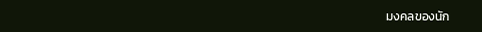มงคลของนัก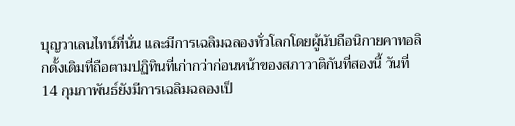บุญวาเลนไทน์ที่นั่น และมีการเฉลิมฉลองทั่วโลกโดยผู้นับถือนิกายคาทอลิกดั้งเดิมที่ถือตามปฏิทินที่เก่ากว่าก่อนหน้าของสภาวาติกันที่สองนี้ วันที่ 14 กุมภาพันธ์ยังมีการเฉลิมฉลองเป็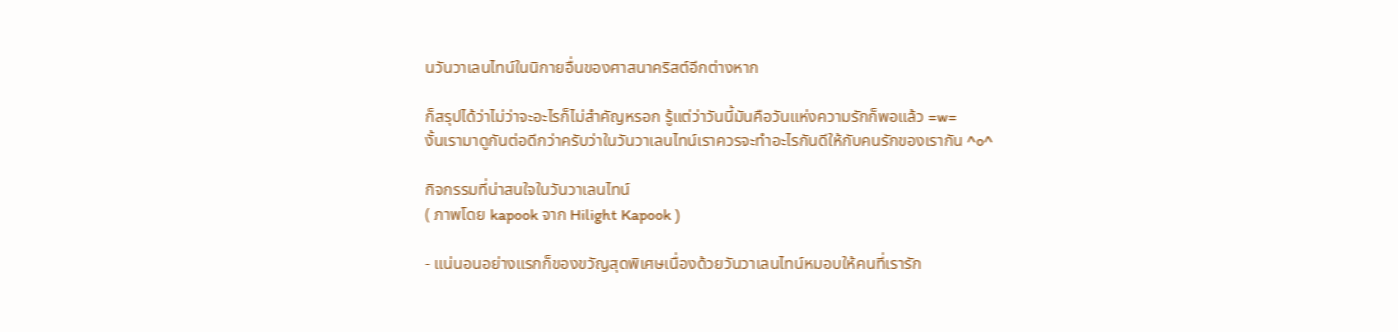นวันวาเลนไทน์ในนิกายอื่นของศาสนาคริสต์อีกต่างหาก

ก็สรุปได้ว่าไม่ว่าจะอะไรก็ไม่สำคัญหรอก รู้แต่ว่าวันนี้มันคือวันแห่งความรักก็พอแล้ว =w=
งั้นเรามาดูกันต่อดีกว่าครับว่าในวันวาเลนไทน์เราควรจะทำอะไรกันดีให้กับคนรักของเรากัน ^o^

กิจกรรมที่น่าสนใจในวันวาเลนไทน์
( ภาพโดย kapook จาก Hilight Kapook )

- แน่นอนอย่างแรกก็ของขวัญสุดพิเศษเนื่องด้วยวันวาเลนไทน์หมอบให้คนที่เรารัก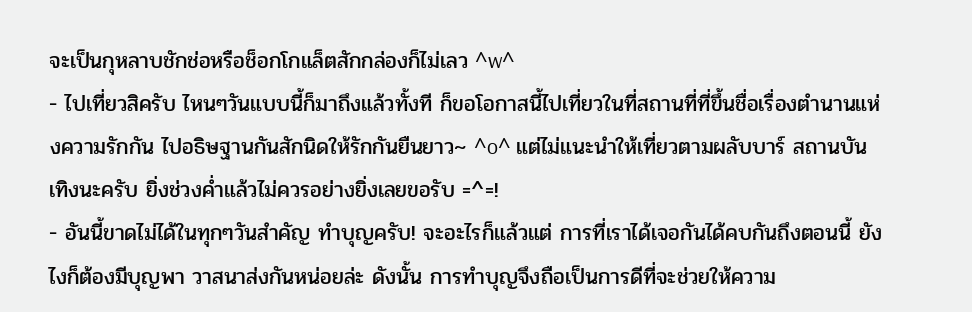จะเป็นกุหลาบชักช่อหรือช็อกโกแล็ตสักกล่องก็ไม่เลว ^w^
- ไปเที่ยวสิครับ ไหนๆวันแบบนี้ก็มาถึงแล้วทั้งที ก็ขอโอกาสนี้ไปเที่ยวในที่สถานที่ที่ขึ้นชื่อเรื่องตำนานแห่งความรักกัน ไปอธิษฐานกันสักนิดให้รักกันยืนยาว~ ^o^ แต่ไม่แนะนำให้เที่ยวตามผลับบาร์ สถานบันเทิงนะครับ ยิ่งช่วงค่ำแล้วไม่ควรอย่างยิ่งเลยขอรับ =^=!
- อันนี้ขาดไม่ได้ในทุกๆวันสำคัญ ทำบุญครับ! จะอะไรก็แล้วแต่ การที่เราได้เจอกันได้คบกันถึงตอนนี้ ยังไงก็ต้องมีบุญพา วาสนาส่งกันหน่อยล่ะ ดังนั้น การทำบุญจึงถือเป็นการดีที่จะช่วยให้ความ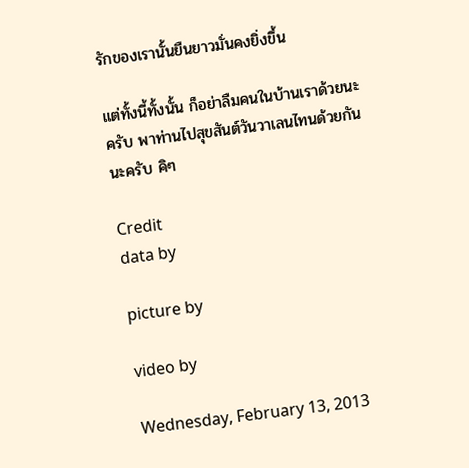รักของเรานั้นยืนยาวมั่นคงยิ่งขึ้น

แต่ทั้งนี้ทั้งนั้น ก็อย่าลืมคนในบ้านเราด้วยนะครับ พาท่านไปสุขสันต์วันวาเลนไทนด้วยกันนะครับ คิๆ

Credit
data by

picture by

video by

Wednesday, February 13, 2013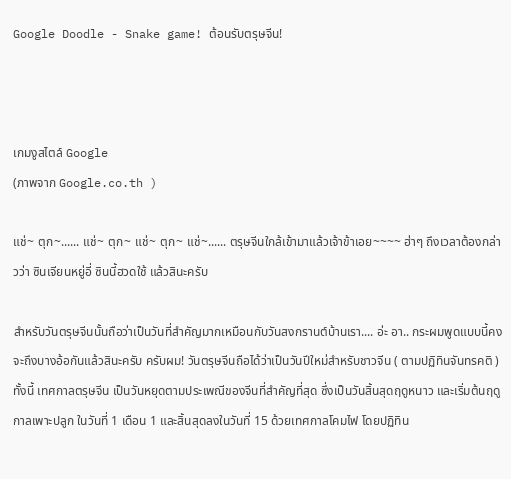Google Doodle - Snake game! ต้อนรับตรุษจีน!



เกมงูสไตล์ Google
(ภาพจาก Google.co.th )

แช่~ ตุก~...... แช่~ ตุก~ แช่~ ตุก~ แช่~...... ตรุษจีนใกล้เข้ามาแล้วเจ้าข้าเอย~~~~ ฮ่าๆ ถึงเวลาต้องกล่าวว่า ซินเจียนหยู่อี่ ซินนี้ฮวดใช้ แล้วสินะครับ

สำหรับวันตรุษจีนนั้นถือว่าเป็นวันที่สำคัญมากเหมือนกับวันสงกรานต์บ้านเรา.... อ่ะ อา.. กระผมพูดแบบนี้คงจะถึงบางอ้อกันแล้วสินะครับ ครับผม! วันตรุษจีนถือได้ว่าเป็นวันปีใหม่สำหรับชาวจีน ( ตามปฏิทินจันทรคติ )  ทั้งนี้ เทศกาลตรุษจีน เป็นวันหยุดตามประเพณีของจีนที่สำคัญที่สุด ซึ่งเป็นวันสิ้นสุดฤดูหนาว และเริ่มต้นฤดูกาลเพาะปลูก ในวันที่ 1 เดือน 1 และสิ้นสุดลงในวันที่ 15 ด้วยเทศกาลโคมไฟ โดยปฏิทิน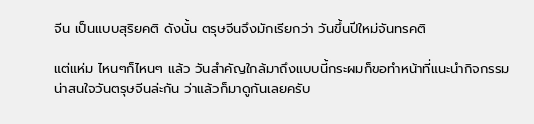จีน เป็นแบบสุริยคติ ดังนั้น ตรุษจีนจึงมักเรียกว่า วันขึ้นปีใหม่จันทรคติ

แต่แห่ม ไหนๆก็ไหนๆ แล้ว วันสำคัญใกล้มาถึงแบบนี้กระผมก็ขอทำหน้าที่แนะนำกิจกรรมน่าสนใจวันตรุษจีนล่ะกัน ว่าแล้วก็มาดูกันเลยครับ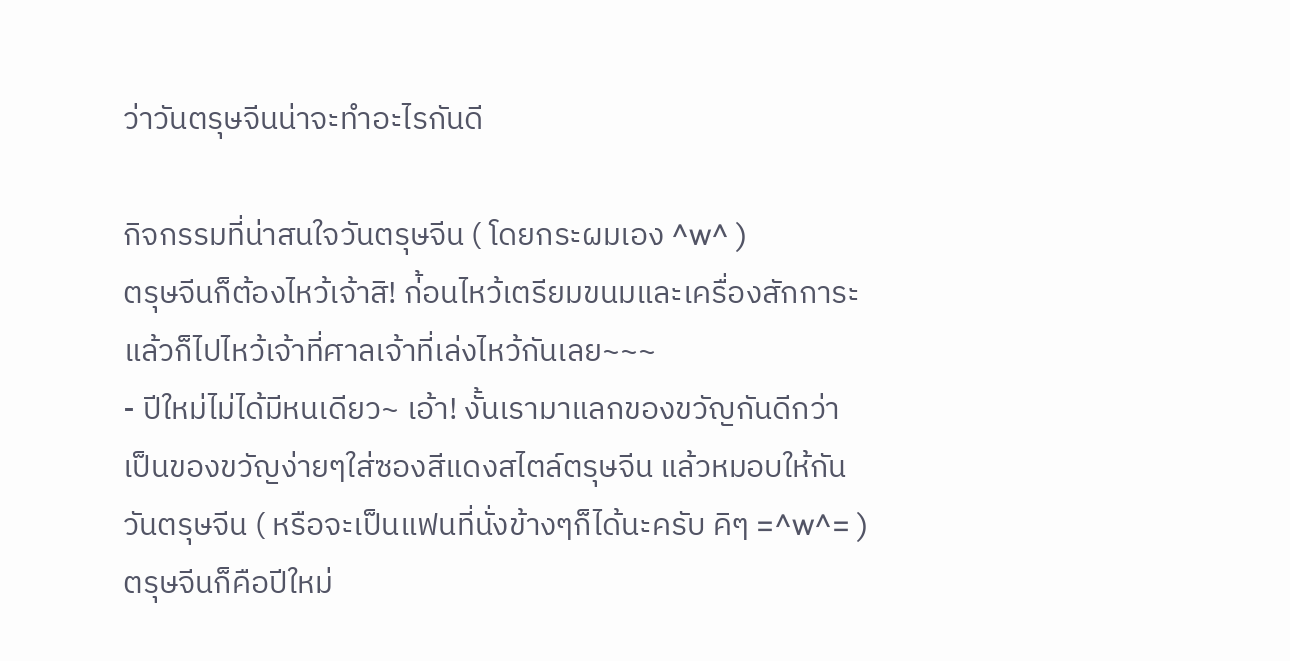ว่าวันตรุษจีนน่าจะทำอะไรกันดี

กิจกรรมที่น่าสนใจวันตรุษจีน ( โดยกระผมเอง ^w^ )
ตรุษจีนก็ต้องไหว้เจ้าสิ! ก่้อนไหว้เตรียมขนมและเครื่องสักการะ แล้วก็ไปไหว้เจ้าที่ศาลเจ้าที่เล่งไหว้กันเลย~~~
- ปีใหม่ไม่ได้มีหนเดียว~ เอ้า! งั้นเรามาแลกของขวัญกันดีกว่า เป็นของขวัญง่ายๆใส่ซองสีแดงสไตล์ตรุษจีน แล้วหมอบให้กันวันตรุษจีน ( หรือจะเป็นแฟนที่นั่งข้างๆก็ได้นะครับ คิๆ =^w^= )
ตรุษจีนก็คือปีใหม่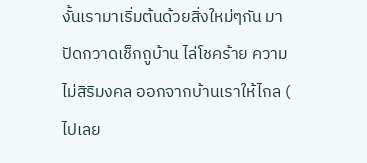งั้นเรามาเริ่มต้นด้วยสิ่งใหม่ๆกัน มาปัดกวาดเช็กถูบ้าน ไล่โชคร้าย ความไม่สิริมงคล ออกจากบ้านเราให้ไกล ( ไปเลย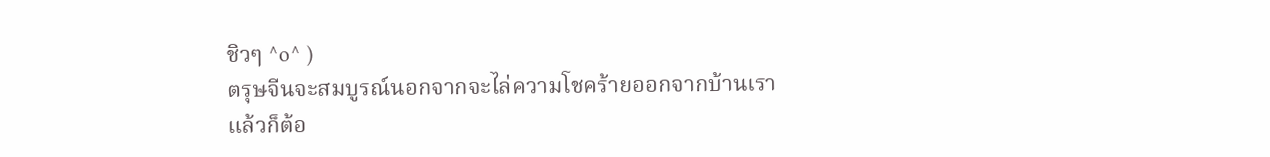ชิวๆ ^o^ )
ตรุษจีนจะสมบูรณ์นอกจากจะไล่ความโชคร้ายออกจากบ้านเราแล้วก็ต้อ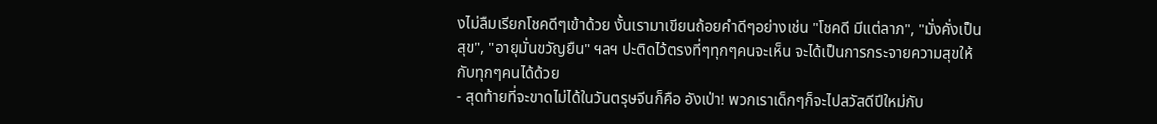งไม่ลืมเรียกโชคดีๆเข้าด้วย งั้นเรามาเขียนถ้อยคำดีๆอย่างเช่น "โชคดี มีแต่ลาภ", "มั่งคั่งเป็นสุข", "อายุมั่นขวัญยืน" ฯลฯ ปะติดไว้ตรงที่ๆทุกๆคนจะเห็น จะได้เป็นการกระจายความสุขให้กับทุกๆคนได้ด้วย
- สุดท้ายที่จะขาดไม่ได้ในวันตรุษจีนก็คือ อังเป่า! พวกเราเด็กๆก็จะไปสวัสดีปีใหม่กับ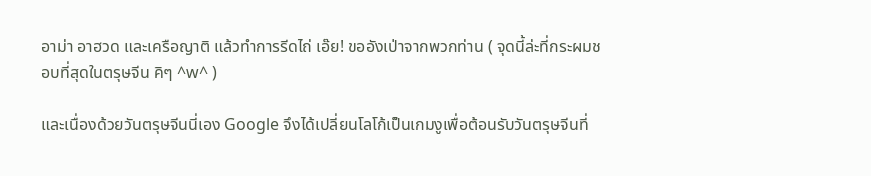อาม่า อาฮวด และเครือญาติ แล้วทำการรีดไถ่ เอ๊ย! ขออังเป่าจากพวกท่าน ( จุดนี้ล่ะที่กระผมชอบที่สุดในตรุษจีน คิๆ ^w^ )

และเนื่องด้วยวันตรุษจีนนี่เอง Google จึงได้เปลี่ยนโลโก้เป็นเกมงูเพื่อต้อนรับวันตรุษจีนที่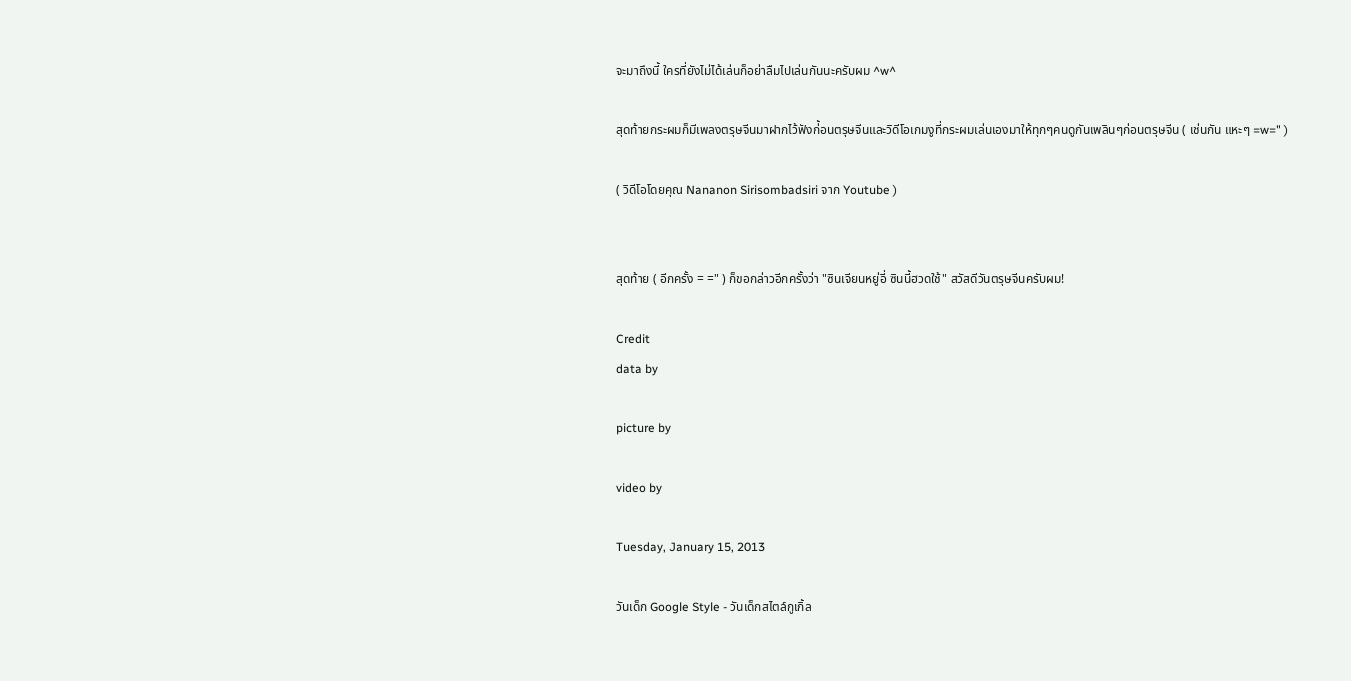จะมาถึงนี้ ใครที่ยังไม่ได้เล่นก็อย่าลืมไปเล่นกันนะครับผม ^w^

สุดท้ายกระผมก็มีเพลงตรุษจีนมาฝากไว้ฟังก่้อนตรุษจีนและวิดีโอเกมงูที่กระผมเล่นเองมาให้ทุกๆคนดูกันเพลินๆก่อนตรุษจีน ( เช่นกัน แหะๆ =w=" )

( วิดีโอโดยคุณ Nananon Sirisombadsiri จาก Youtube )


สุดท้าย ( อีกครั้ง = =" ) ก็ขอกล่าวอีกครั้งว่า "ซินเจียนหยู่อี่ ซินนี้ฮวดใช้" สวัสดีวันตรุษจีนครับผม!

Credit
data by

picture by

video by

Tuesday, January 15, 2013

วันเด็ก Google Style - วันเด็กสไตล์กูเกิ้ล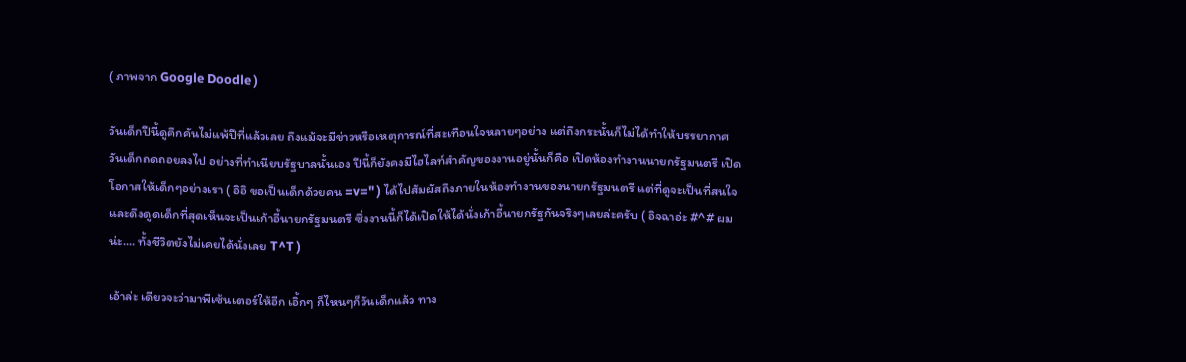( ภาพจาก Google Doodle )

วันเด็กปีนี้ดูคึกคันไม่แพ้ปีที่แล้วเลย ถึงแม้จะมีข่าวหรือเหตุการณ์ที่สะเทือนใจหลายๆอย่าง แต่ถึงกระนั้นก็ไม่ได้ทำให้บรรยากาศวันเด็กถดถอยลงไป อย่างที่ทำเนียบรัฐบาลนั้นเอง ปีนี้ก็ยังคงมีไฮไลท์สำคัญของงานอยู่นั้นก็คือ เปิดห้องทำงานนายกรัฐมนตรี เปิดโอกาสให้เด็กๆอย่างเรา ( อิอิ ขอเป็นเด็กด้วยคน =v=" ) ได้ไปสัมผัสถึงภายในห้องทำงานของนายกรัฐมนตรี แต่ที่ดูจะเป็นที่สนใจและดึงดูดเด็กที่สุดเห็นจะเป็นเก้าอี้นายกรัฐมนตรี ซึ่งงานนี้ก็ได้เปิดให้ได้นั่งเก้าอี้นายกรัฐกันจริงๆเลยล่ะครับ ( อิจฉาอ่ะ #^# ผมน่ะ.... ทั้งชีวิตยังไม่เคยได้นั่งเลย T^T )

เอ้าล่ะ เดียวจะว่ามาพีเซ้นเตอร์ให้อีก เอิ้กๆ ก็ไหนๆก็วันเด็กแล้ว ทาง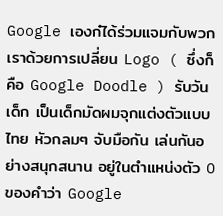Google เองก๋ได้ร่วมแจมกับพวกเราด้วยการเปลี่ยน Logo ( ซึ่งก็คือ Google Doodle ) รับวันเด็ก เป็นเด็กมัดผมจุกแต่งตัวแบบไทย หัวกลมๆ จับมือกัน เล่นกันอย่างสนุกสนาน อยู่ในตำแหน่งตัว O ของคำว่า Google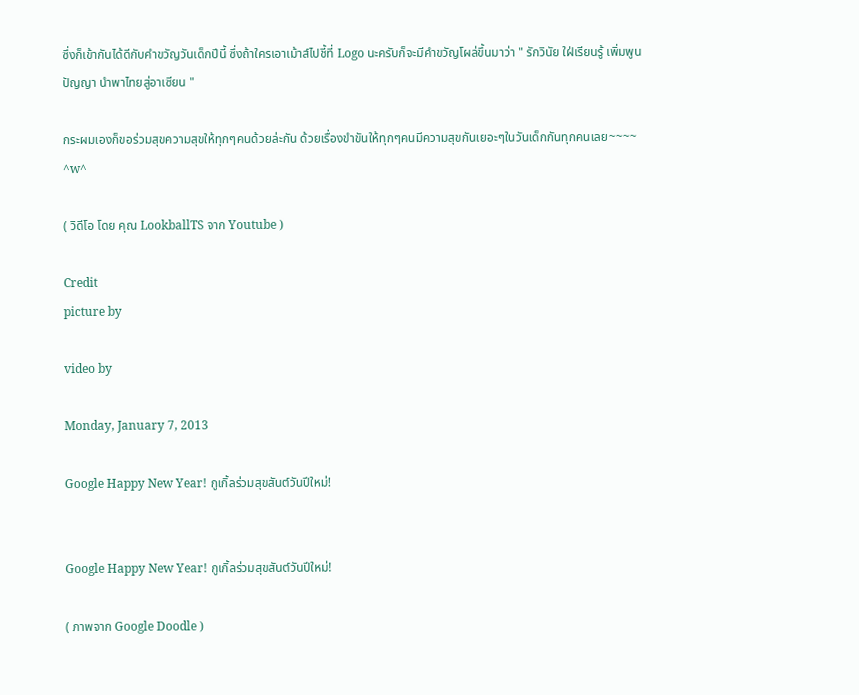ซึ่งก็เข้ากันได้ดีกับคำขวัญวันเด็กปีนี้ ซึ่งถ้าใครเอาเม้าส์ไปชี้ที่ Logo นะครับก็จะมีคำขวัญโผล่ขึ้นมาว่า " รักวินัย ใฝ่เรียนรู้ เพิ่มพูนปัญญา นำพาไทยสู่อาเซียน "

กระผมเองก็ขอร่วมสุขความสุขให้ทุกๆคนด้วยล่ะกัน ด้วยเรื่องขำขันให้ทุกๆคนมีความสุขกันเยอะๆในวันเด็กกันทุกคนเลย~~~~ ^w^

( วิดีโอ โดย คุณ LookballTS จาก Youtube )

Credit
picture by

video by

Monday, January 7, 2013

Google Happy New Year! กูเกิ้ลร่วมสุขสันต์วันปีใหม่!


Google Happy New Year! กูเกิ้ลร่วมสุขสันต์วันปีใหม่!

( ภาพจาก Google Doodle )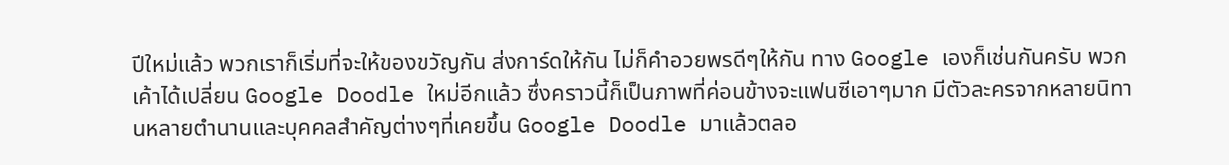ปีใหม่แล้ว พวกเราก็เริ่มที่จะให้ของขวัญกัน ส่งการ์ดให้กัน ไม่ก็คำอวยพรดีๆให้กัน ทาง Google เองก็เช่นกันครับ พวกเค้าได้เปลี่ยน Google Doodle ใหม่อีกแล้ว ซึ่งคราวนี้ก็เป็นภาพที่ค่อนข้างจะแฟนซีเอาๆมาก มีตัวละครจากหลายนิทานหลายตำนานและบุคคลสำคัญต่างๆที่เคยขึ้น Google Doodle มาแล้วตลอ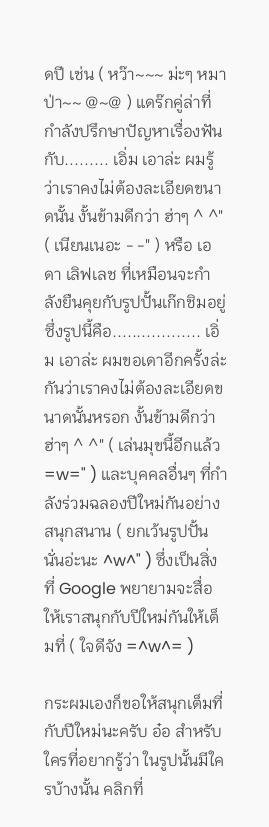ดปี เช่น ( หว๊า~~~ ม่ะๆ หมาป่า~~ @~@ ) แดร๊กคู่ล่าที่กำลังปรึกษาปัญหาเรื่องฟันกับ......... เอิ่ม เอาล่ะ ผมรู้ว่าเราคงไม่ต้องละเอียดขนาดนั้น งั้นข้ามดีกว่า ฮ่าๆ ^ ^" ( เนียนเนอะ - -" ) หรือ เอดา เลิฟเลช ที่เหมือนจะกำลังยืนคุยกับรูปปั้นเก๊กชิมอยู่ ซึ่งรูปนี้คือ.................. เอิ่ม เอาล่ะ ผมขอเดาอีกครั้งล่ะกันว่าเราคงไม่ต้องละเอียดขนาดนั้นหรอก งั้นข้ามดีกว่า ฮ่าๆ ^ ^" ( เล่นมุขนี้อีกแล้ว =w=" ) และบุคคลอื่นๆ ที่กำลังร่วมฉลองปีใหม่กันอย่างสนุกสนาน ( ยกเว้นรูปปั้นนั่นอ่ะนะ ^w^" ) ซึ่งเป็นสิ่งที่ Google พยายามจะสื่อให้เราสนุกกับปีใหม่กันให้เต็มที่ ( ใจดีจัง =^w^= )

กระผมเองก็ขอให้สนุกเต็มที่กับปีใหม่นะครับ อ๋อ สำหรับใครที่อยากรู้ว่า ในรูปนั้นมีใครบ้างนั้น คลิกที่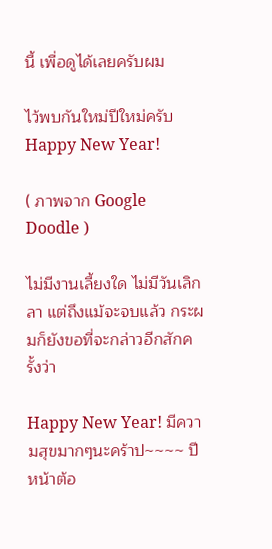นี้ เพื่อดูได้เลยครับผม

ไว้พบกันใหม่ปีใหม่ครับ Happy New Year!

( ภาพจาก Google Doodle )

ไม่มีงานเลี้ยงใด ไม่มีวันเลิกลา แต่ถึงแม้จะจบแล้ว กระผมก็ยังขอที่จะกล่าวอีกสักครั้งว่า

Happy New Year! มีความสุขมากๆนะคร้าป~~~~ ปีหน้าต้อ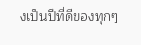งเป็นปีที่ดีของทุกๆ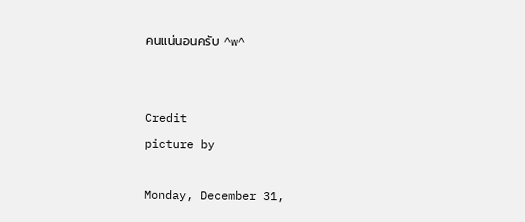คนแน่นอนครับ ^w^


Credit
picture by

Monday, December 31,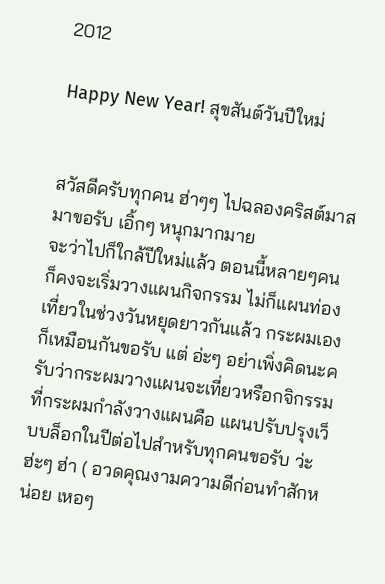2012

Happy New Year! สุขสันต์วันปีใหม่


สวัสดีครับทุกคน ฮ่าๆๆ ไปฉลองคริสต์มาสมาขอรับ เอิ้กๆ หนุกมากมาย
จะว่าไปก็ใกล้ปีใหม่แล้ว ตอนนี้หลายๆคนก็คงจะเริ่มวางแผนกิจกรรม ไม่ก็แผนท่องเที่ยวในช่วงวันหยุดยาวกันแล้ว กระผมเองก็เหมือนกันขอรับ แต่ อ่ะๆ อย่าเพิ่งคิดนะครับว่ากระผมวางแผนจะเที่ยวหรือกจิกรรม ที่กระผมกำลังวางแผนคือ แผนปรับปรุงเว็บบล็อกในปีต่อไปสำหรับทุกคนขอรับ ว่ะ ฮ่ะๆ ฮ่า ( อวดคุณงามความดีก่อนทำสักหน่อย เหอๆ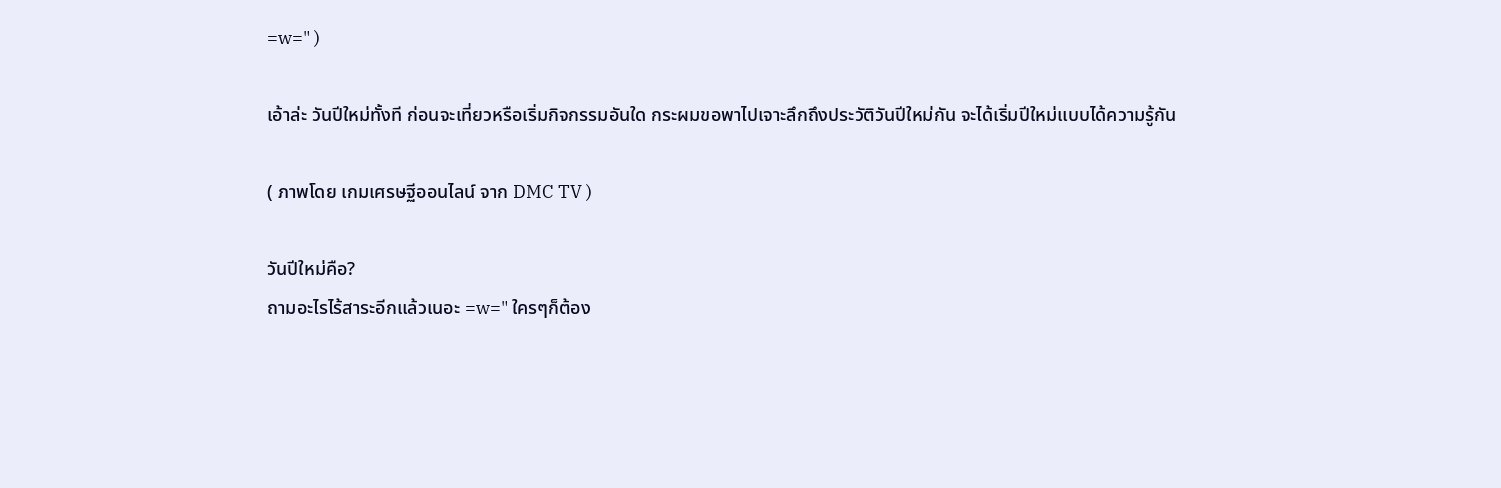=w=" )

เอ้าล่ะ วันปีใหม่ทั้งที ก่อนจะเที่ยวหรือเริ่มกิจกรรมอันใด กระผมขอพาไปเจาะลึกถึงประวัติวันปีใหม่กัน จะได้เริ่มปีใหม่แบบได้ความรู้กัน

( ภาพโดย เกมเศรษฐีออนไลน์ จาก DMC TV )

วันปีใหม่คือ?
ถามอะไรไร้สาระอีกแล้วเนอะ =w=" ใครๆก็ต้อง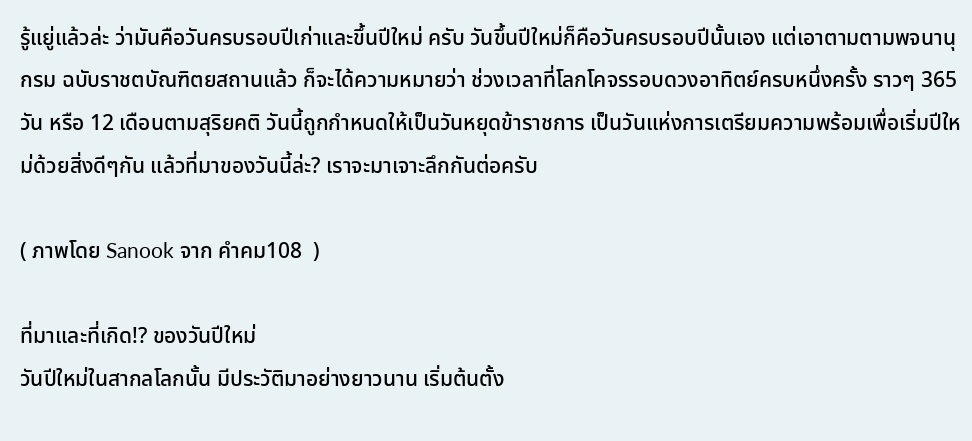รู้แยู่แล้วล่ะ ว่ามันคือวันครบรอบปีเก่าและขึ้นปีใหม่ ครับ วันขึ้นปีใหม่ก็คือวันครบรอบปีนั้นเอง แต่เอาตามตามพจนานุกรม ฉบับราชตบัณฑิตยสถานแล้ว ก็จะได้ความหมายว่า ช่วงเวลาที่โลกโคจรรอบดวงอาทิตย์ครบหนึ่งครั้ง ราวๆ 365 วัน หรือ 12 เดือนตามสุริยคติ วันนี้ถูกกำหนดให้เป็นวันหยุดข้าราชการ เป็นวันแห่งการเตรียมความพร้อมเพื่อเริ่มปีใหม่ด้วยสิ่งดีๆกัน แล้วที่มาของวันนี้ล่ะ? เราจะมาเจาะลึกกันต่อครับ

( ภาพโดย Sanook จาก คําคม108  )

ที่มาและที่เกิด!? ของวันปีใหม่
วันปีใหม่ในสากลโลกนั้น มีประวัติมาอย่างยาวนาน เริ่มต้นตั้ง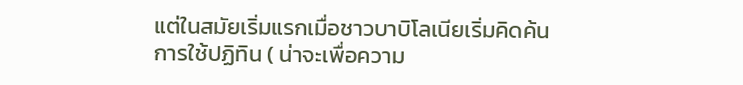แต่ในสมัยเริ่มแรกเมื่อชาวบาบิโลเนียเริ่มคิดค้นการใช้ปฏิทิน ( น่าจะเพื่อความ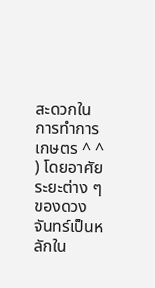สะดวกในการทำการเกษตร ^ ^ ) โดยอาศัยระยะต่าง ๆ ของดวงจันทร์เป็นหลักใน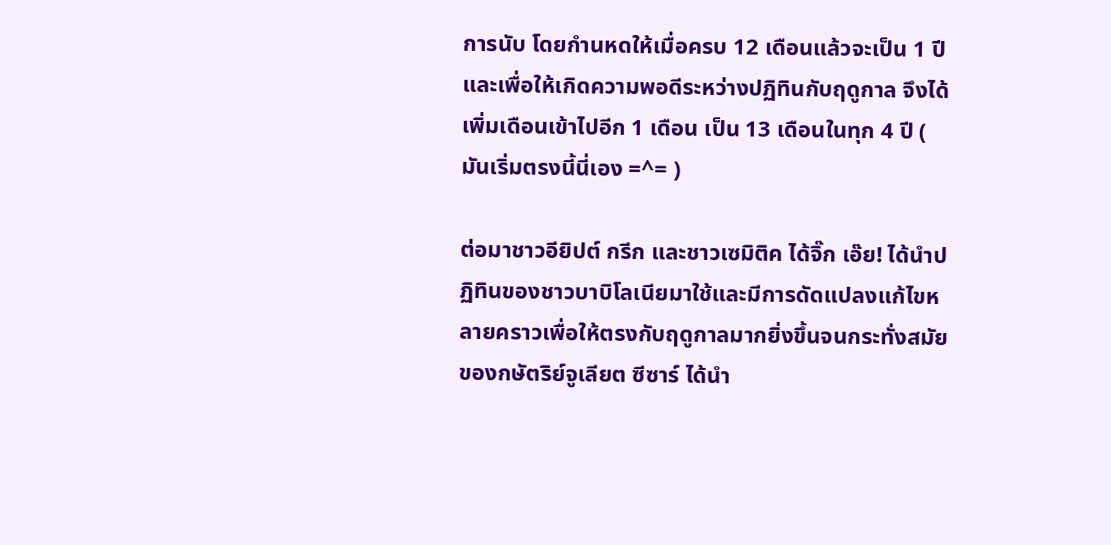การนับ โดยกำนหดให้เมื่อครบ 12 เดือนแล้วจะเป็น 1 ปี และเพื่อให้เกิดความพอดีระหว่างปฏิทินกับฤดูกาล จึงได้เพิ่มเดือนเข้าไปอีก 1 เดือน เป็น 13 เดือนในทุก 4 ปี ( มันเริ่มตรงนี้นี่เอง =^= )

ต่อมาชาวอียิปต์ กรีก และชาวเซมิติค ได้จิ๊ก เอ๊ย! ได้นำปฏิทินของชาวบาบิโลเนียมาใช้และมีการดัดแปลงแก้ไขหลายคราวเพื่อให้ตรงกับฤดูกาลมากยิ่งขึ้นจนกระทั่งสมัยของกษัตริย์จูเลียต ซีซาร์ ได้นำ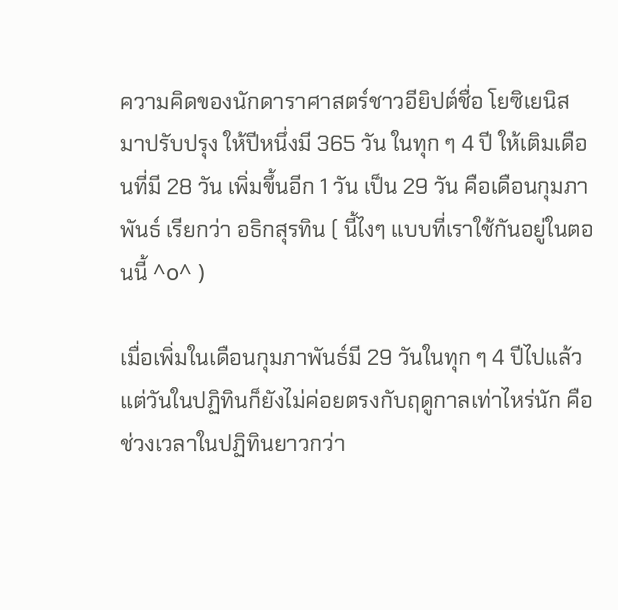ความคิดของนักดาราศาสตร์ชาวอียิปต์ชื่อ โยซิเยนิส มาปรับปรุง ให้ปีหนึ่งมี 365 วัน ในทุก ๆ 4 ปี ให้เติมเดือนที่มี 28 วัน เพิ่มขึ้นอีก 1 วัน เป็น 29 วัน คือเดือนกุมภาพันธ์ เรียกว่า อธิกสุรทิน ( นี้ไงๆ แบบที่เราใช้กันอยู่ในตอนนี้ ^o^ )

เมื่อเพิ่มในเดือนกุมภาพันธ์มี 29 วันในทุก ๆ 4 ปีไปแล้ว แต่วันในปฏิทินก็ยังไม่ค่อยตรงกับฤดูกาลเท่าไหร่นัก คือช่วงเวลาในปฏิทินยาวกว่า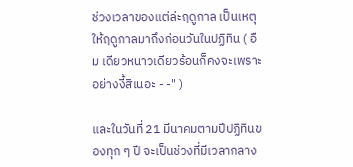ช่วงเวลาของแต่ล่ะฤดูกาล เป็นเหตุให้ฤดูกาลมาถึงก่อนวันในปฏิทิน ( อืม เดียวหนาวเดียวร้อนก็คงจะเพราะอย่างงี้สิเนอะ - -" )

และในวันที่ 21 มีนาคมตามปีปฏิทินของทุก ๆ ปี จะเป็นช่วงที่มีเวลากลาง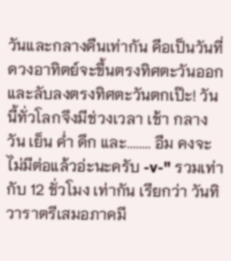วันและกลางคืนเท่ากัน คือเป็นวันที่ดวงอาทิตย์จะขึ้นตรงทิศตะวันออก และลับลงตรงทิศตะวันตกเป๊ะ! วันนี้ทั่วโลกจึงมีช่วงเวลา เช้า กลางวัน เย็น ค่ำ ดึก และ........ อืม คงจะไม่มีต่อแล้วอ่ะนะครับ -v-" รวมเท่ากับ 12 ชั่วโมง เท่ากัน เรียกว่า วันทิวาราตรีเสมอภาคมี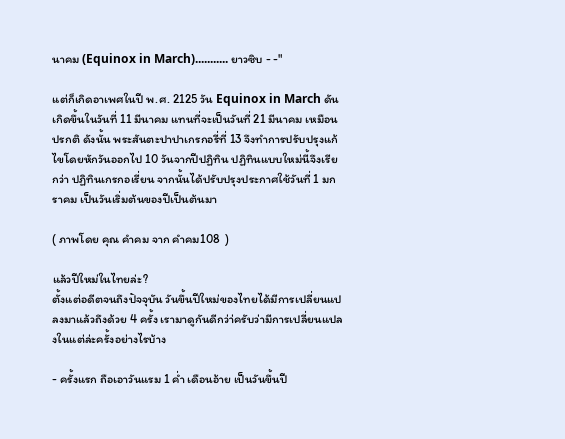นาคม (Equinox in March)........... ยาวซิบ - -"

แต่ก็เกิดอาเพศในปี พ.ศ. 2125 วัน Equinox in March ดันเกิดขึ้นในวันที่ 11 มีนาคม แทนที่จะเป็นวันที่ 21 มีนาคม เหมือนปรกติ ดังนั้น พระสันตะปาปาเกรกอรี่ที่ 13 จึงทำการปรับปรุงแก้ไขโดยหักวันออกไป 10 วันจากปีปฏิทิน ปฏิทินแบบใหม่นี้จึงเรียกว่า ปฏิทินเกรกอเรี่ยน จากนั้นได้ปรับปรุงประกาศใช้วันที่ 1 มกราคม เป็นวันเริ่มต้นของปีเป็นต้นมา

( ภาพโดย คุณ คำคม จาก คําคม108  )

แล้วปีใหม่ในไทยล่ะ?
ตั้งแต่อดีตจนถึงปัจจุบัน วันขึ้นปีใหม่ของไทยได้มีการเปลี่ยนแปลงมาแล้วถึงด้วย 4 ครั้ง เรามาดูกันดีกว่า่ครับว่ามีการเปลี่ยนแปลงในแต่ล่ะครั้งอย่างไรบ้าง

- ครั้งแรก ถือเอาวันแรม 1 ค่ำ เดือนอ้าย เป็นวันขึ้นปี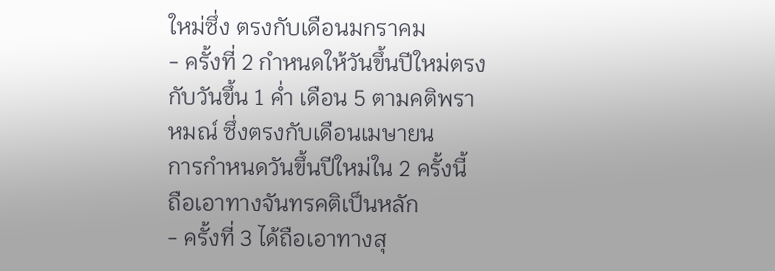ใหม่ซึ่ง ตรงกับเดือนมกราคม
- ครั้งที่ 2 กำหนดให้วันขึ้นปีใหม่ตรงกับวันขึ้น 1 ค่ำ เดือน 5 ตามคติพราหมณ์ ซึ่งตรงกับเดือนเมษายน
การกำหนดวันขึ้นปีใหม่ใน 2 ครั้งนี้ ถือเอาทางจันทรคติเป็นหลัก
- ครั้งที่ 3 ได้ถือเอาทางสุ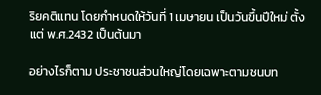ริยคติแทน โดยกำหนดให้วันที่ 1 เมษายน เป็นวันขึ้นปีใหม่ ตั้งแต่ พ.ศ.2432 เป็นต้นมา

อย่างไรก็ตาม ประชาชนส่วนใหญ่โดยเฉพาะตามชนบท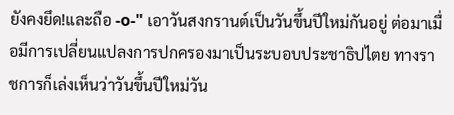ยังคงยึด!และถือ -o-" เอาวันสงกรานต์เป็นวันขึ้นปีใหม่กันอยู่ ต่อมาเมื่อมีการเปลี่ยนแปลงการปกครองมาเป็นระบอบประชาธิปไตย ทางราชการก็เล่งเห็นว่าวันขึ้นปีใหม่วัน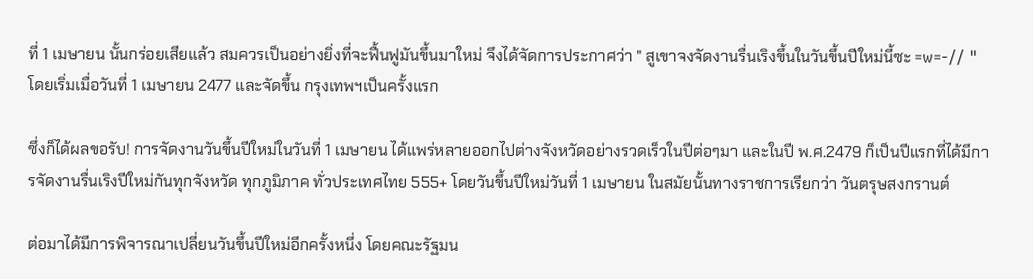ที่ 1 เมษายน นั้นกร่อยเสียแล้ว สมควรเป็นอย่างยิ่งที่จะฟื้นฟูมันขึ้นมาใหม่ จึงได้จัดการประกาศว่า " สูเขาจงจัดงานรื่นเริงขึ้นในวันขึ้นปีใหม่นี้ซะ =w=-// " โดยเริ่มเมื่อวันที่ 1 เมษายน 2477 และจัดขึ้น กรุงเทพฯเป็นครั้งแรก

ซึ่งก็ได้ผลขอรับ! การจัดงานวันขึ้นปีใหม่ในวันที่ 1 เมษายน ได้แพร่หลายออกไปต่างจังหวัดอย่างรวดเร็วในปีต่อๆมา และในปี พ.ศ.2479 ก็เป็นปีแรกที่ได้มีการจัดงานรื่นเริงปีใหม่กันทุกจังหวัด ทุกภูมิภาค ทั่วประเทศไทย 555+ โดยวันขึ้นปีใหม่วันที่ 1 เมษายน ในสมัยนั้นทางราชการเรียกว่า วันตรุษสงกรานต์

ต่อมาได้มีการพิจารณาเปลี่ยนวันขึ้นปีใหม่อีกครั้งหนึ่ง โดยคณะรัฐมน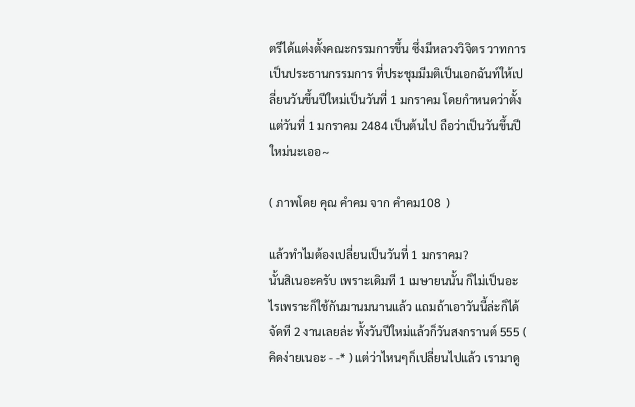ตรีได้แต่งตั้งคณะกรรมการขึ้น ซึ่งมีหลวงวิจิตร วาทการ เป็นประธานกรรมการ ที่ประชุมมีมติเป็นเอกฉันท์ให้เปลี่ยนวันขึ้นปีใหม่เป็นวันที่ 1 มกราคม โดยกำหนดว่าตั้งแต่วันที่ 1 มกราคม 2484 เป็นต้นไป ถือว่าเป็นวันขึ้นปีใหม่นะเออ~

( ภาพโดย คุณ คำคม จาก คําคม108  )

แล้วทำไมต้องเปลี่ยนเป็นวันที่ 1 มกราคม?
นั้นสิเนอะครับ เพราะเดิมที 1 เมษายนนั้น ก็ไม่เป็นอะไรเพราะก็ใช้กันมานมนานแล้ว แถมถ้าเอาวันนี้ล่ะก็ได้จัดที 2 งานเลยล่ะ ทั้งวันปีใหม่แล้วก็วันสงกรานต์ 555 ( คิดง่ายเนอะ - -* ) แต่ว่าไหนๆก็เปลี่ยนไปแล้ว เรามาดู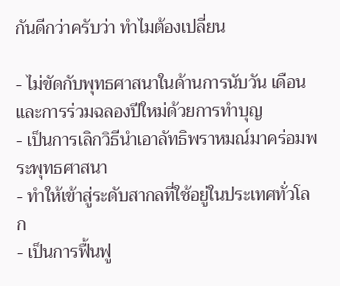กันดีกว่าครับว่า ทำไมต้องเปลี่ยน

- ไม่ขัดกับพุทธศาสนาในด้านการนับวัน เดือน และการร่วมฉลองปีใหม่ด้วยการทำบุญ
- เป็นการเลิกวิธีนำเอาลัทธิพราหมณ์มาคร่อมพระพุทธศาสนา
- ทำให้เข้าสู่ระดับสากลที่ใช้อยู่ในประเทศทั่วโลก
- เป็นการฟื้นฟู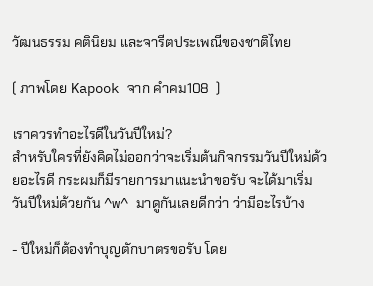วัฒนธรรม คตินิยม และจารีตประเพณีของชาติไทย

( ภาพโดย Kapook จาก คําคม108  )

เราควรทำอะไรดีในวันปีใหม่?
สำหรับใครที่ยังคิดไม่ออกว่าจะเริ่มต้นกิจกรรมวันปีใหม่ด้วยอะไรดี กระผมก็มีรายการมาแนะนำขอรับ จะได้มาเริ่มวันปีใหม่ด้วยกัน ^w^ มาดูกันเลยดีกว่า ว่ามีอะไรบ้าง

- ปีใหม่ก็ต้องทำบุญตักบาตรขอรับ โดย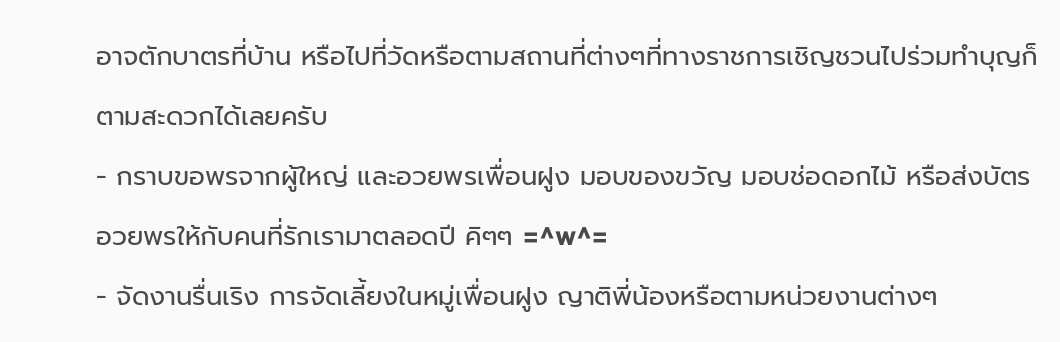อาจตักบาตรที่บ้าน หรือไปที่วัดหรือตามสถานที่ต่างๆที่ทางราชการเชิญชวนไปร่วมทำบุญก็ตามสะดวกได้เลยครับ
- กราบขอพรจากผู้ใหญ่ และอวยพรเพื่อนฝูง มอบของขวัญ มอบช่อดอกไม้ หรือส่งบัตรอวยพรให้กับคนที่รักเรามาตลอดปี คิๆๆ =^w^=
- จัดงานรื่นเริง การจัดเลี้ยงในหมู่เพื่อนฝูง ญาติพี่น้องหรือตามหน่วยงานต่างๆ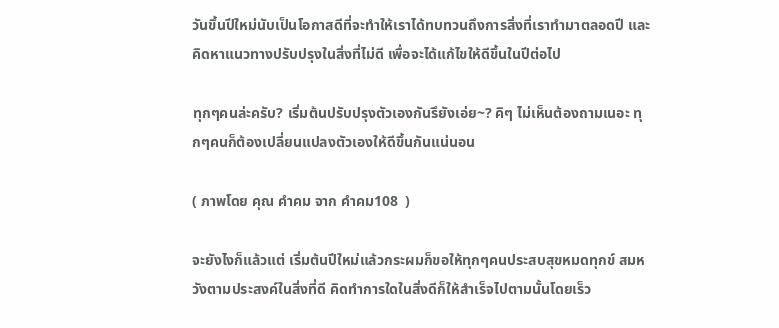วันขึ้นปีใหม่นับเป็นโอกาสดีที่จะทำให้เราได้ทบทวนถึงการสิ่งที่เราทำมาตลอดปี และคิดหาแนวทางปรับปรุงในสิ่งที่ไม่ดี เพื่อจะได้แก้ไขให้ดีขึ้นในปีต่อไป

ทุกๆคนล่ะครับ? เริ่มต้นปรับปรุงตัวเองกันรึยังเอ่ย~? คิๆ ไม่เห็นต้องถามเนอะ ทุกๆคนก็ต้องเปลี่ยนแปลงตัวเองให้ดีขึ้นกันแน่นอน

( ภาพโดย คุณ คำคม จาก คําคม108  )

จะยังไงก็แล้วแต่ เริ่มต้นปีใหม่แล้วกระผมก็ขอให้ทุกๆคนประสบสุขหมดทุกข์ สมหวังตามประสงค์ในสิ่งที่ดี คิดทำการใดในสิ่งดีก็ให้สำเร็จไปตามนั้นโดยเร็ว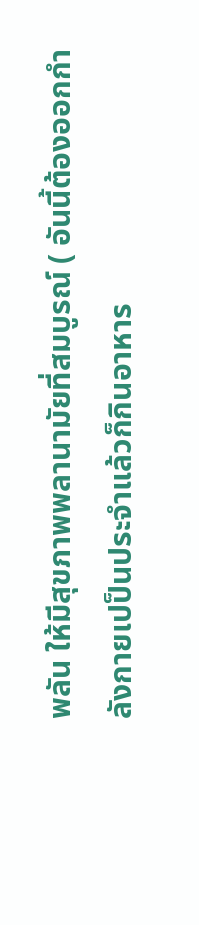พลัน ให้มีสุขภาพพลานามัยที่สมบูรณ์ ( อันนี้ต้องออกกำลังกายเปป็นประจำแล้วก็กินอาหาร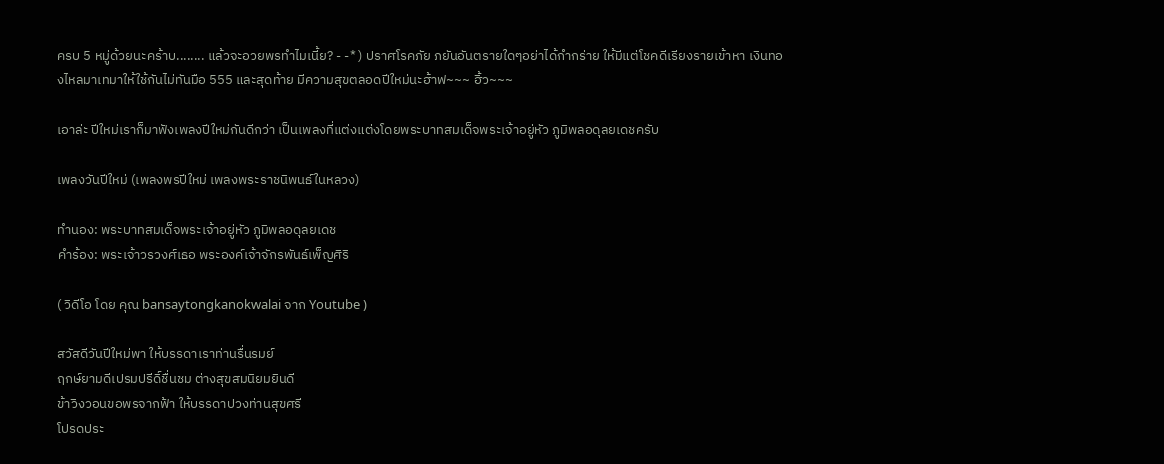ครบ 5 หมู่ด้วยนะคร้าบ........ แล้วจะอวยพรทำไมเนี้ย? - -* ) ปราศโรคภัย ภยันอันตรายใดๆอย่าได้กำกร่าย ให้มีแต่โชคดีเรียงรายเข้าหา เงินทองไหลมาเทมาให้ใช้กันไม่ทันมือ 555 และสุดท้าย มีความสุขตลอดปีใหม่นะฮ้าฟ~~~ ฮิ้ว~~~

เอาล่ะ ปีใหม่เราก็มาฟังเพลงปีใหม่กันดีกว่า เป็นเพลงที่แต่งแต่งโดยพระบาทสมเด็จพระเจ้าอยู่หัว ภูมิพลอดุลยเดชครับ

เพลงวันปีใหม่ (เพลงพรปีใหม่ เพลงพระราชนิพนธ์ในหลวง)

ทำนอง: พระบาทสมเด็จพระเจ้าอยู่หัว ภูมิพลอดุลยเดช
คำร้อง: พระเจ้าวรวงศ์เธอ พระองค์เจ้าจักรพันธ์เพ็ญศิริ

( วิดีโอ โดย คุณ bansaytongkanokwalai จาก Youtube )

สวัสดีวันปีใหม่พา ให้บรรดาเราท่านรื่นรมย์
ฤกษ์ยามดีเปรมปรีดิ์ชื่นชม ต่างสุขสมนิยมยินดี
ข้าวิงวอนขอพรจากฟ้า ให้บรรดาปวงท่านสุขศรี
โปรดประ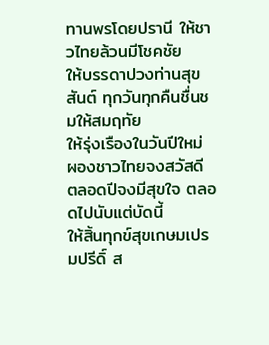ทานพรโดยปรานี ให้ชาวไทยล้วนมีโชคชัย
ให้บรรดาปวงท่านสุขสันต์ ทุกวันทุกคืนชื่นชมให้สมฤทัย
ให้รุ่งเรืองในวันปีใหม่ ผองชาวไทยจงสวัสดี
ตลอดปีจงมีสุขใจ ตลอดไปนับแต่บัดนี้
ให้สิ้นทุกข์สุขเกษมเปรมปรีดิ์ ส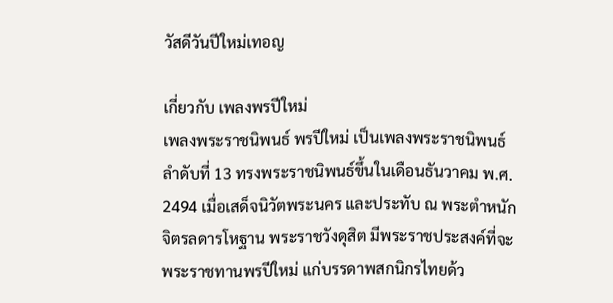วัสดีวันปีใหม่เทอญ

เกี่ยวกับ เพลงพรปีใหม่
เพลงพระราชนิพนธ์ พรปีใหม่ เป็นเพลงพระราชนิพนธ์ลำดับที่ 13 ทรงพระราชนิพนธ์ขึ้นในเดือนธันวาคม พ.ศ. 2494 เมื่อเสด็จนิวัตพระนคร และประทับ ณ พระตำหนักจิตรลดารโหฐาน พระราชวังดุสิต มีพระราชประสงค์ที่จะพระราชทานพรปีใหม่ แก่บรรดาพสกนิกรไทยด้ว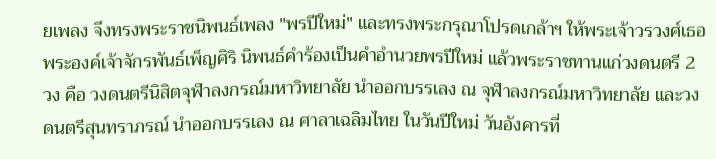ยเพลง จึงทรงพระราชนิพนธ์เพลง "พรปีใหม่" และทรงพระกรุณาโปรดเกล้าฯ ให้พระเจ้าวรวงศ์เธอ พระองค์เจ้าจักรพันธ์เพ็ญศิริ นิพนธ์คำร้องเป็นคำอำนวยพรปีใหม่ แล้วพระราชทานแก่วงดนตรี 2 วง คือ วงดนตรีนิสิตจุฬาลงกรณ์มหาวิทยาลัย นำออกบรรเลง ณ จุฬาลงกรณ์มหาวิทยาลัย และวงดนตรีสุนทราภรณ์ นำออกบรรเลง ณ ศาลาเฉลิมไทย ในวันปีใหม่ วันอังคารที่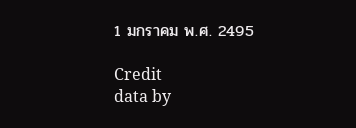1 มกราคม พ.ศ. 2495

Credit
data by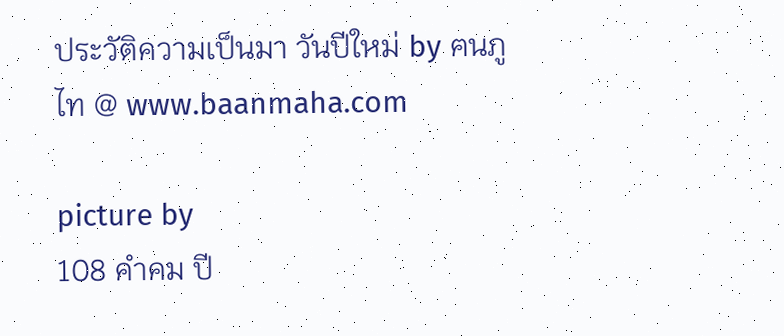ประวัติความเป็นมา วันปีใหม่ by ฅนภูไท @ www.baanmaha.com

picture by
108 คำคม ปี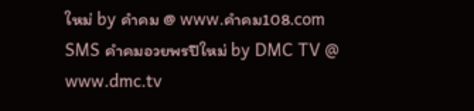ใหม่ by คำคม @ www.คําคม108.com
SMS คำคมอวยพรปีใหม่ by DMC TV @ www.dmc.tv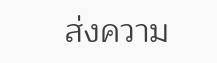ส่งความ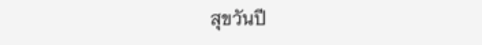สุขวันปี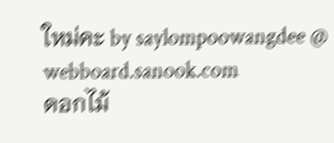ใหม่คะ by saylompoowangdee @ webboard.sanook.com
ดอกไม้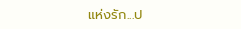แห่งรัก...ป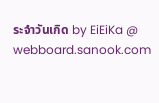ระจำวันเกิด by EiEiKa @ webboard.sanook.com